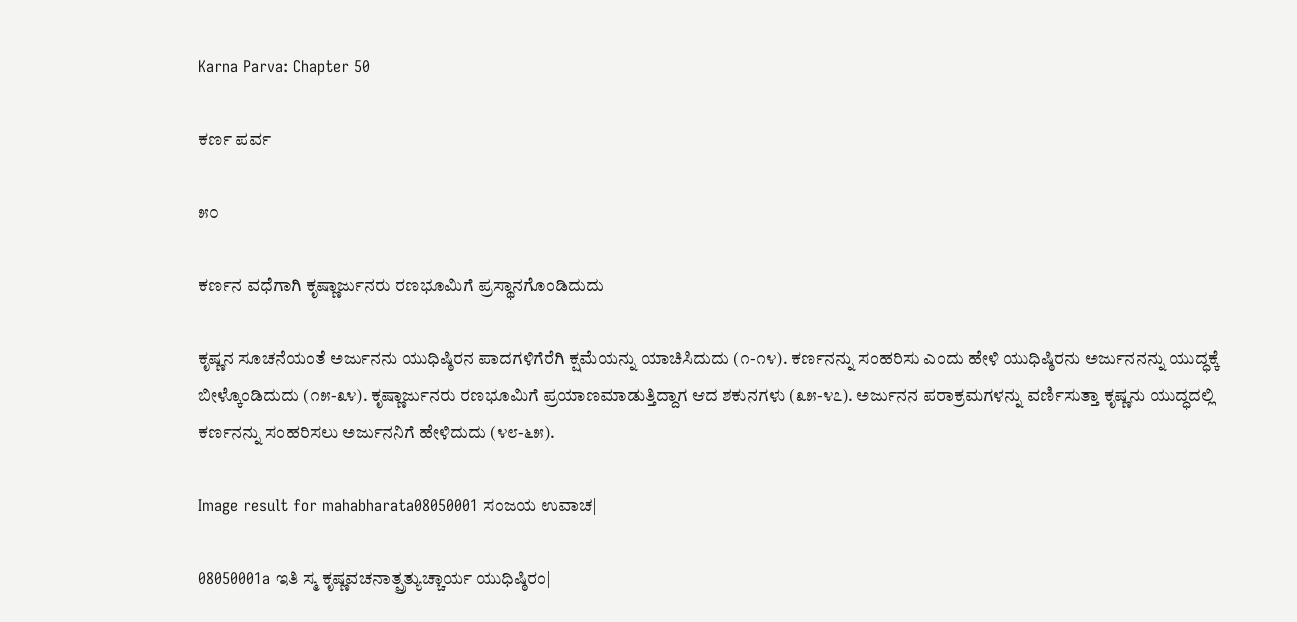Karna Parva: Chapter 50

ಕರ್ಣ ಪರ್ವ

೫೦

ಕರ್ಣನ ವಧೆಗಾಗಿ ಕೃಷ್ಣಾರ್ಜುನರು ರಣಭೂಮಿಗೆ ಪ್ರಸ್ಥಾನಗೊಂಡಿದುದು

ಕೃಷ್ಣನ ಸೂಚನೆಯಂತೆ ಅರ್ಜುನನು ಯುಧಿಷ್ಠಿರನ ಪಾದಗಳಿಗೆರೆಗಿ ಕ್ಷಮೆಯನ್ನು ಯಾಚಿಸಿದುದು (೧-೧೪). ಕರ್ಣನನ್ನು ಸಂಹರಿಸು ಎಂದು ಹೇಳಿ ಯುಧಿಷ್ಠಿರನು ಅರ್ಜುನನನ್ನು ಯುದ್ಧಕ್ಕೆ ಬೀಳ್ಕೊಂಡಿದುದು (೧೫-೩೪). ಕೃಷ್ಣಾರ್ಜುನರು ರಣಭೂಮಿಗೆ ಪ್ರಯಾಣಮಾಡುತ್ತಿದ್ದಾಗ ಆದ ಶಕುನಗಳು (೩೫-೪೭). ಅರ್ಜುನನ ಪರಾಕ್ರಮಗಳನ್ನು ವರ್ಣಿಸುತ್ತಾ ಕೃಷ್ಣನು ಯುದ್ಧದಲ್ಲಿ ಕರ್ಣನನ್ನು ಸಂಹರಿಸಲು ಅರ್ಜುನನಿಗೆ ಹೇಳಿದುದು (೪೮-೬೫).

Image result for mahabharata08050001 ಸಂಜಯ ಉವಾಚ|

08050001a ಇತಿ ಸ್ಮ ಕೃಷ್ಣವಚನಾತ್ಪ್ರತ್ಯುಚ್ಚಾರ್ಯ ಯುಧಿಷ್ಠಿರಂ|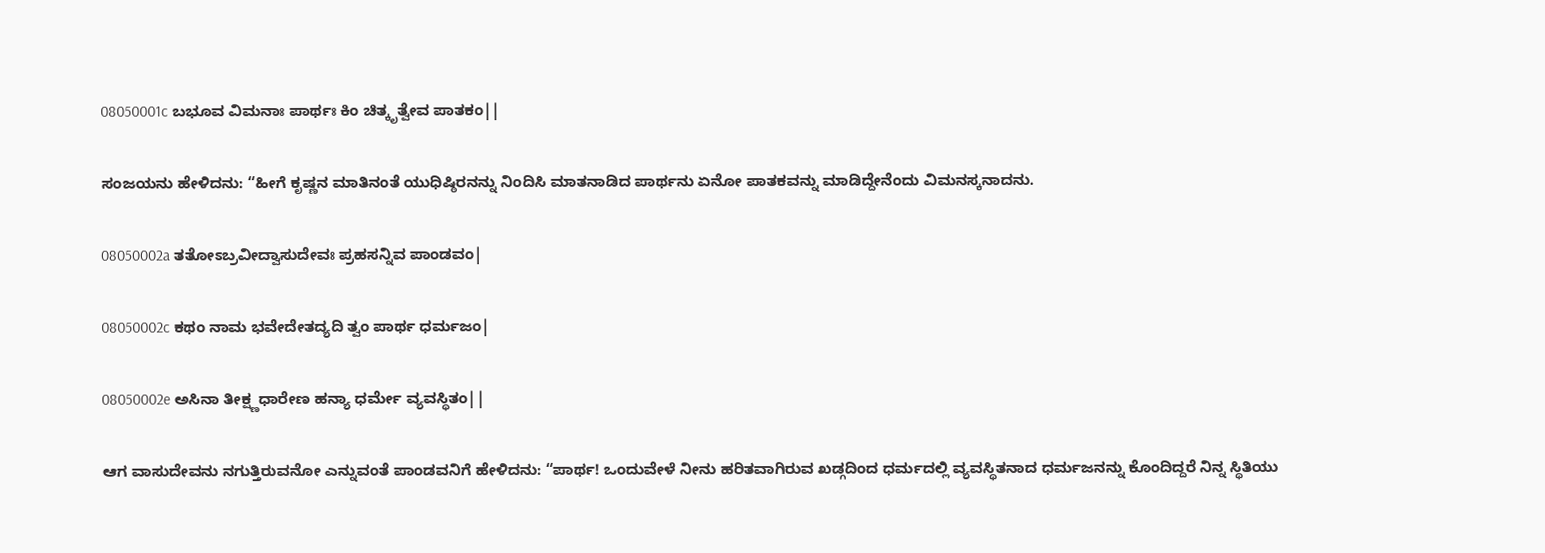08050001c ಬಭೂವ ವಿಮನಾಃ ಪಾರ್ಥಃ ಕಿಂ ಚಿತ್ಕೃತ್ವೇವ ಪಾತಕಂ||

ಸಂಜಯನು ಹೇಳಿದನು: “ಹೀಗೆ ಕೃಷ್ಣನ ಮಾತಿನಂತೆ ಯುಧಿಷ್ಠಿರನನ್ನು ನಿಂದಿಸಿ ಮಾತನಾಡಿದ ಪಾರ್ಥನು ಏನೋ ಪಾತಕವನ್ನು ಮಾಡಿದ್ದೇನೆಂದು ವಿಮನಸ್ಕನಾದನು.

08050002a ತತೋಽಬ್ರವೀದ್ವಾಸುದೇವಃ ಪ್ರಹಸನ್ನಿವ ಪಾಂಡವಂ|

08050002c ಕಥಂ ನಾಮ ಭವೇದೇತದ್ಯದಿ ತ್ವಂ ಪಾರ್ಥ ಧರ್ಮಜಂ|

08050002e ಅಸಿನಾ ತೀಕ್ಷ್ಣಧಾರೇಣ ಹನ್ಯಾ ಧರ್ಮೇ ವ್ಯವಸ್ಥಿತಂ||

ಆಗ ವಾಸುದೇವನು ನಗುತ್ತಿರುವನೋ ಎನ್ನುವಂತೆ ಪಾಂಡವನಿಗೆ ಹೇಳಿದನು: “ಪಾರ್ಥ! ಒಂದುವೇಳೆ ನೀನು ಹರಿತವಾಗಿರುವ ಖಡ್ಗದಿಂದ ಧರ್ಮದಲ್ಲಿ ವ್ಯವಸ್ಥಿತನಾದ ಧರ್ಮಜನನ್ನು ಕೊಂದಿದ್ದರೆ ನಿನ್ನ ಸ್ಥಿತಿಯು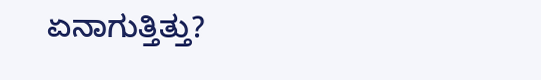ಏನಾಗುತ್ತಿತ್ತು?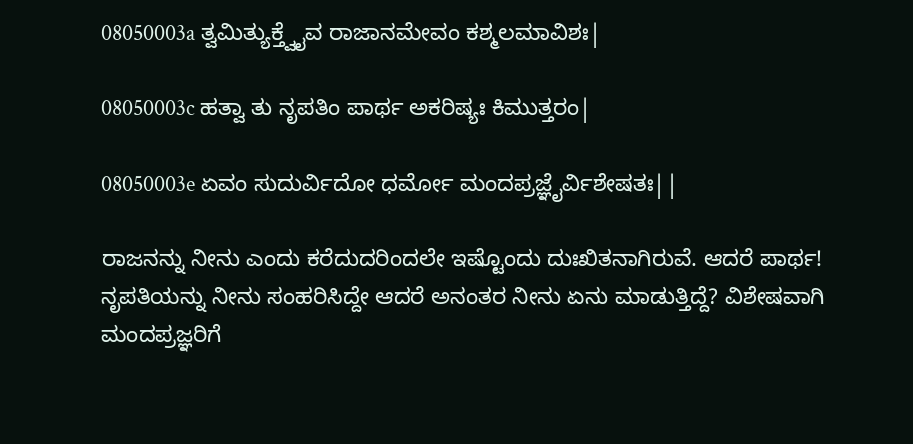08050003a ತ್ವಮಿತ್ಯುಕ್ತ್ವೈವ ರಾಜಾನಮೇವಂ ಕಶ್ಮಲಮಾವಿಶಃ|

08050003c ಹತ್ವಾ ತು ನೃಪತಿಂ ಪಾರ್ಥ ಅಕರಿಷ್ಯಃ ಕಿಮುತ್ತರಂ|

08050003e ಏವಂ ಸುದುರ್ವಿದೋ ಧರ್ಮೋ ಮಂದಪ್ರಜ್ಞೈರ್ವಿಶೇಷತಃ||

ರಾಜನನ್ನು ನೀನು ಎಂದು ಕರೆದುದರಿಂದಲೇ ಇಷ್ಟೊಂದು ದುಃಖಿತನಾಗಿರುವೆ. ಆದರೆ ಪಾರ್ಥ! ನೃಪತಿಯನ್ನು ನೀನು ಸಂಹರಿಸಿದ್ದೇ ಆದರೆ ಅನಂತರ ನೀನು ಏನು ಮಾಡುತ್ತಿದ್ದೆ? ವಿಶೇಷವಾಗಿ ಮಂದಪ್ರಜ್ಞರಿಗೆ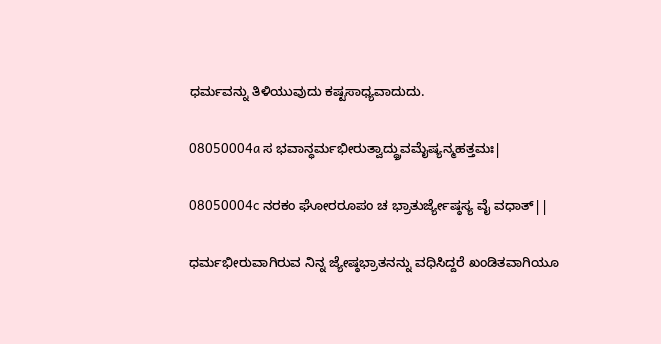ಧರ್ಮವನ್ನು ತಿಳಿಯುವುದು ಕಷ್ಟಸಾಧ್ಯವಾದುದು.

08050004a ಸ ಭವಾನ್ಧರ್ಮಭೀರುತ್ವಾದ್ಧ್ರುವಮೈಷ್ಯನ್ಮಹತ್ತಮಃ|

08050004c ನರಕಂ ಘೋರರೂಪಂ ಚ ಭ್ರಾತುರ್ಜ್ಯೇಷ್ಠಸ್ಯ ವೈ ವಧಾತ್||

ಧರ್ಮಭೀರುವಾಗಿರುವ ನಿನ್ನ ಜ್ಯೇಷ್ಠಭ್ರಾತನನ್ನು ವಧಿಸಿದ್ದರೆ ಖಂಡಿತವಾಗಿಯೂ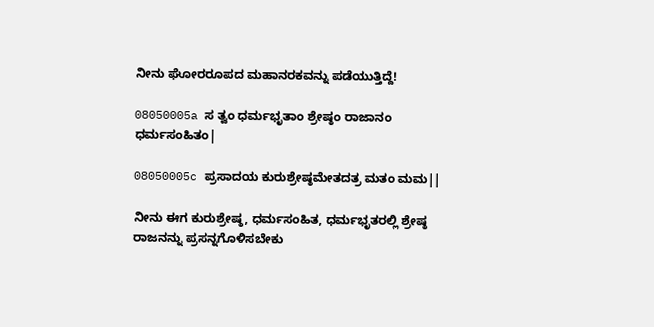ನೀನು ಘೋರರೂಪದ ಮಹಾನರಕವನ್ನು ಪಡೆಯುತ್ತಿದ್ದೆ!

08050005a ಸ ತ್ವಂ ಧರ್ಮಭೃತಾಂ ಶ್ರೇಷ್ಠಂ ರಾಜಾನಂ ಧರ್ಮಸಂಹಿತಂ|

08050005c ಪ್ರಸಾದಯ ಕುರುಶ್ರೇಷ್ಠಮೇತದತ್ರ ಮತಂ ಮಮ||

ನೀನು ಈಗ ಕುರುಶ್ರೇಷ್ಠ, ಧರ್ಮಸಂಹಿತ, ಧರ್ಮಭೃತರಲ್ಲಿ ಶ್ರೇಷ್ಠ ರಾಜನನ್ನು ಪ್ರಸನ್ನಗೊಳಿಸಬೇಕು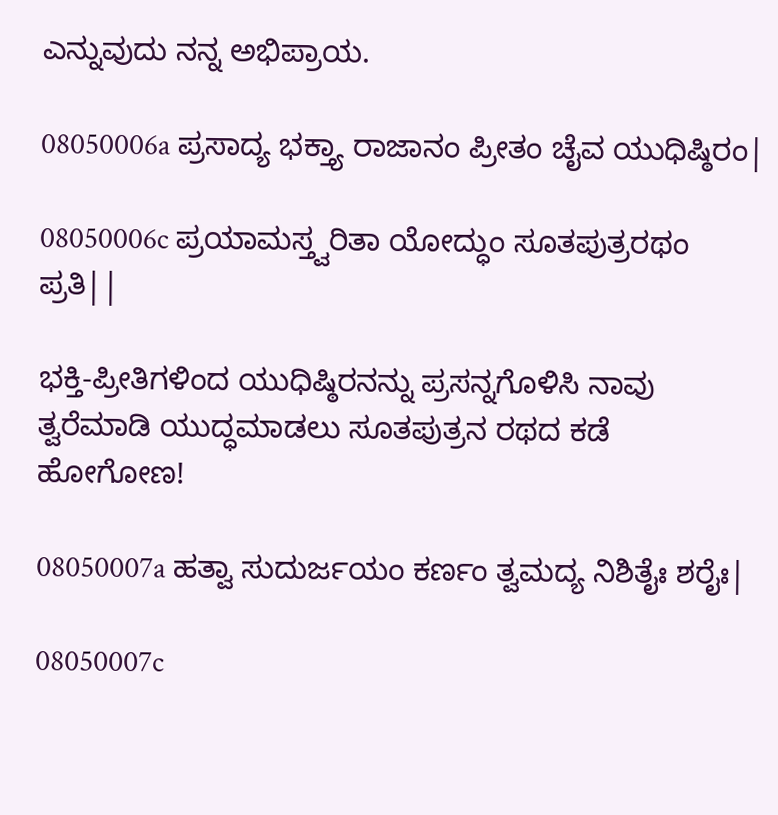ಎನ್ನುವುದು ನನ್ನ ಅಭಿಪ್ರಾಯ.

08050006a ಪ್ರಸಾದ್ಯ ಭಕ್ತ್ಯಾ ರಾಜಾನಂ ಪ್ರೀತಂ ಚೈವ ಯುಧಿಷ್ಠಿರಂ|

08050006c ಪ್ರಯಾಮಸ್ತ್ವರಿತಾ ಯೋದ್ಧುಂ ಸೂತಪುತ್ರರಥಂ ಪ್ರತಿ||

ಭಕ್ತಿ-ಪ್ರೀತಿಗಳಿಂದ ಯುಧಿಷ್ಠಿರನನ್ನು ಪ್ರಸನ್ನಗೊಳಿಸಿ ನಾವು ತ್ವರೆಮಾಡಿ ಯುದ್ಧಮಾಡಲು ಸೂತಪುತ್ರನ ರಥದ ಕಡೆ ಹೋಗೋಣ!

08050007a ಹತ್ವಾ ಸುದುರ್ಜಯಂ ಕರ್ಣಂ ತ್ವಮದ್ಯ ನಿಶಿತೈಃ ಶರೈಃ|

08050007c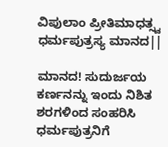ವಿಪುಲಾಂ ಪ್ರೀತಿಮಾಧತ್ಸ್ವ ಧರ್ಮಪುತ್ರಸ್ಯ ಮಾನದ||

ಮಾನದ! ಸುದುರ್ಜಯ ಕರ್ಣನನ್ನು ಇಂದು ನಿಶಿತ ಶರಗಳಿಂದ ಸಂಹರಿಸಿ ಧರ್ಮಪುತ್ರನಿಗೆ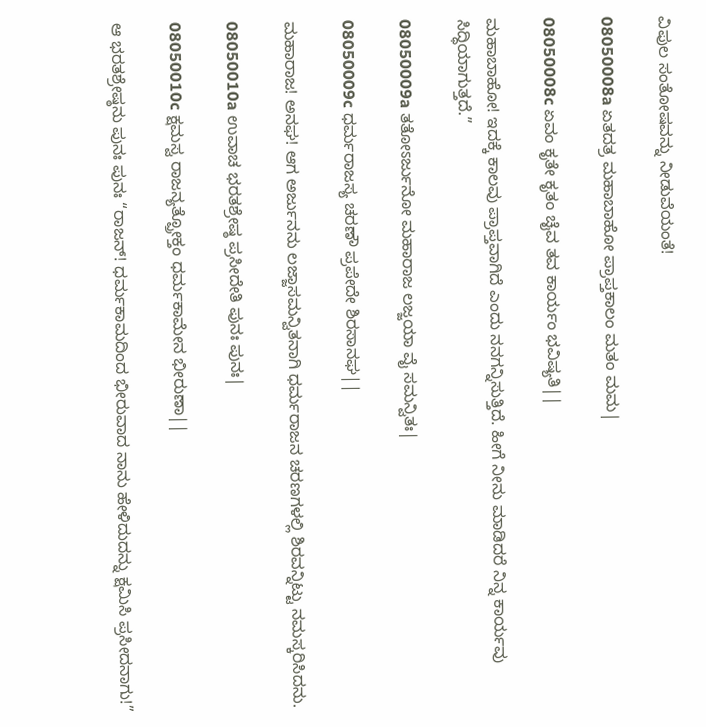ವಿಪುಲ ಸಂತೋಷವನ್ನು ನೀಡುವೆಯಂತೆ!

08050008a ಏತದತ್ರ ಮಹಾಬಾಹೋ ಪ್ರಾಪ್ತಕಾಲಂ ಮತಂ ಮಮ|

08050008c ಏವಂ ಕೃತೇ ಕೃತಂ ಚೈವ ತವ ಕಾರ್ಯಂ ಭವಿಷ್ಯತಿ||

ಮಹಾಬಾಹೋ! ಇದಕ್ಕೆ ಕಾಲವು ಪ್ರಾಪ್ತವಾಗಿದೆ ಎಂದು ನನಗನ್ನಿಸುತ್ತಿದೆ. ಹೀಗೆ ನೀನು ಮಾಡಿದರೆ ನಿನ್ನ ಕಾರ್ಯವು ಸಿದ್ಧಿಯಾಗುತ್ತದೆ.”

08050009a ತತೋಽರ್ಜುನೋ ಮಹಾರಾಜ ಲಜ್ಜಯಾ ವೈ ಸಮನ್ವಿತಃ|

08050009c ಧರ್ಮರಾಜಸ್ಯ ಚರಣೌ ಪ್ರಪೇದೇ ಶಿರಸಾನಘ||

ಮಹಾರಾಜ! ಅನಘ! ಆಗ ಅರ್ಜುನನು ಲಜ್ಜಾಸಮನ್ವಿತನಾಗಿ ಧರ್ಮರಾಜನ ಚರಣಗಳಲ್ಲಿ ಶಿರವನ್ನಿಟ್ಟು ನಮಸ್ಕರಿಸಿದನು.

08050010a ಉವಾಚ ಭರತಶ್ರೇಷ್ಠ ಪ್ರಸೀದೇತಿ ಪುನಃ ಪುನಃ|

08050010c ಕ್ಷಮಸ್ವ ರಾಜನ್ಯತ್ಪ್ರೋಕ್ತಂ ಧರ್ಮಕಾಮೇನ ಭೀರುಣಾ||

ಆ ಭರತಶ್ರೇಷ್ಠನು ಪುನಃ ಪುನಃ “ರಾಜನ್! ಧರ್ಮಕಾಮದಿಂದ ಭೀರುವಾದ ನಾನು ಹೇಳಿದುದನ್ನು ಕ್ಷಮಿಸಿ ಪ್ರಸೀದನಾಗು!”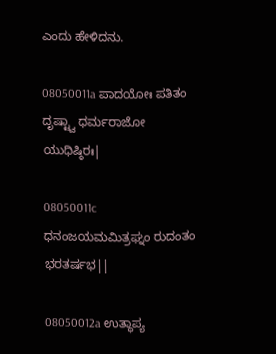ಎಂದು ಹೇಳಿದನು.

08050011a ಪಾದಯೋಃ ಪತಿತಂ ದೃಷ್ಟ್ವಾ ಧರ್ಮರಾಜೋ ಯುಧಿಷ್ಠಿರಃ|

08050011c ಧನಂಜಯಮಮಿತ್ರಘ್ನಂ ರುದಂತಂ ಭರತರ್ಷಭ||

08050012a ಉತ್ಥಾಪ್ಯ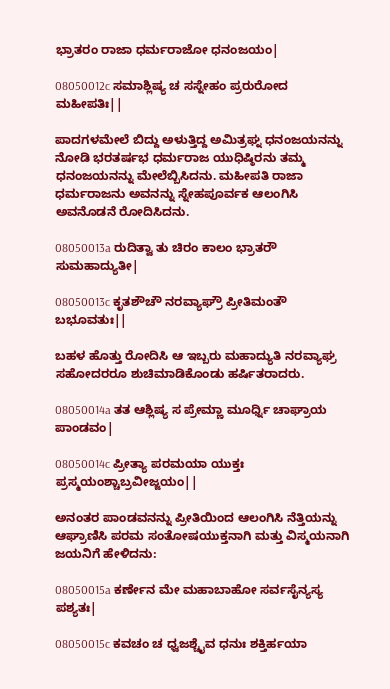ಭ್ರಾತರಂ ರಾಜಾ ಧರ್ಮರಾಜೋ ಧನಂಜಯಂ|

08050012c ಸಮಾಶ್ಲಿಷ್ಯ ಚ ಸಸ್ನೇಹಂ ಪ್ರರುರೋದ ಮಹೀಪತಿಃ||

ಪಾದಗಳಮೇಲೆ ಬಿದ್ದು ಅಳುತ್ತಿದ್ದ ಅಮಿತ್ರಘ್ನ ಧನಂಜಯನನ್ನು ನೋಡಿ ಭರತರ್ಷಭ ಧರ್ಮರಾಜ ಯುಧಿಷ್ಠಿರನು ತಮ್ಮ ಧನಂಜಯನನ್ನು ಮೇಲೆಬ್ಬಿಸಿದನು. ಮಹೀಪತಿ ರಾಜಾ ಧರ್ಮರಾಜನು ಅವನನ್ನು ಸ್ನೇಹಪೂರ್ವಕ ಆಲಂಗಿಸಿ ಅವನೊಡನೆ ರೋದಿಸಿದನು.

08050013a ರುದಿತ್ವಾ ತು ಚಿರಂ ಕಾಲಂ ಭ್ರಾತರೌ ಸುಮಹಾದ್ಯುತೀ|

08050013c ಕೃತಶೌಚೌ ನರವ್ಯಾಘ್ರೌ ಪ್ರೀತಿಮಂತೌ ಬಭೂವತುಃ||

ಬಹಳ ಹೊತ್ತು ರೋದಿಸಿ ಆ ಇಬ್ಬರು ಮಹಾದ್ಯುತಿ ನರವ್ಯಾಘ್ರ ಸಹೋದರರೂ ಶುಚಿಮಾಡಿಕೊಂಡು ಹರ್ಷಿತರಾದರು.

08050014a ತತ ಆಶ್ಲಿಷ್ಯ ಸ ಪ್ರೇಮ್ಣಾ ಮೂರ್ಧ್ನಿ ಚಾಘ್ರಾಯ ಪಾಂಡವಂ|

08050014c ಪ್ರೀತ್ಯಾ ಪರಮಯಾ ಯುಕ್ತಃ ಪ್ರಸ್ಮಯಂಶ್ಚಾಬ್ರವೀಜ್ಜಯಂ||

ಅನಂತರ ಪಾಂಡವನನ್ನು ಪ್ರೀತಿಯಿಂದ ಆಲಂಗಿಸಿ ನೆತ್ತಿಯನ್ನು ಆಘ್ರಾಣಿಸಿ ಪರಮ ಸಂತೋಷಯುಕ್ತನಾಗಿ ಮತ್ತು ವಿಸ್ಮಯನಾಗಿ ಜಯನಿಗೆ ಹೇಳಿದನು:

08050015a ಕರ್ಣೇನ ಮೇ ಮಹಾಬಾಹೋ ಸರ್ವಸೈನ್ಯಸ್ಯ ಪಶ್ಯತಃ|

08050015c ಕವಚಂ ಚ ಧ್ವಜಶ್ಚೈವ ಧನುಃ ಶಕ್ತಿರ್ಹಯಾ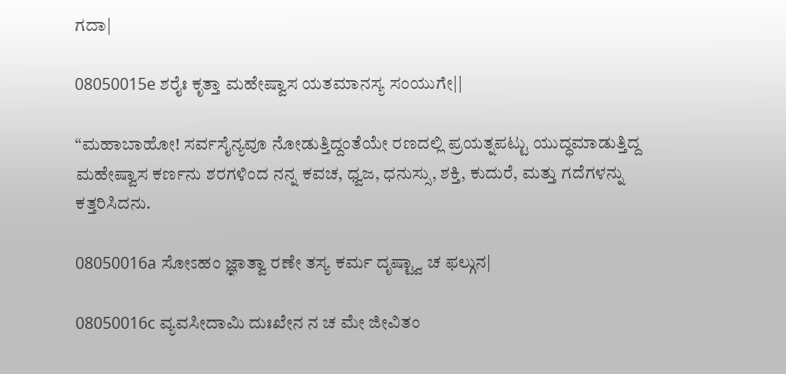ಗದಾ|

08050015e ಶರೈಃ ಕೃತ್ತಾ ಮಹೇಷ್ವಾಸ ಯತಮಾನಸ್ಯ ಸಂಯುಗೇ||

“ಮಹಾಬಾಹೋ! ಸರ್ವಸೈನ್ಯವೂ ನೋಡುತ್ತಿದ್ದಂತೆಯೇ ರಣದಲ್ಲಿ ಪ್ರಯತ್ನಪಟ್ಟು ಯುದ್ಧಮಾಡುತ್ತಿದ್ದ ಮಹೇಷ್ವಾಸ ಕರ್ಣನು ಶರಗಳಿಂದ ನನ್ನ ಕವಚ, ಧ್ವಜ, ಧನುಸ್ಸು, ಶಕ್ತಿ, ಕುದುರೆ, ಮತ್ತು ಗದೆಗಳನ್ನು ಕತ್ತರಿಸಿದನು.

08050016a ಸೋಽಹಂ ಜ್ಞಾತ್ವಾ ರಣೇ ತಸ್ಯ ಕರ್ಮ ದೃಷ್ಟ್ವಾ ಚ ಫಲ್ಗುನ|

08050016c ವ್ಯವಸೀದಾಮಿ ದುಃಖೇನ ನ ಚ ಮೇ ಜೀವಿತಂ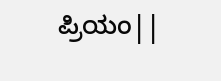ಪ್ರಿಯಂ||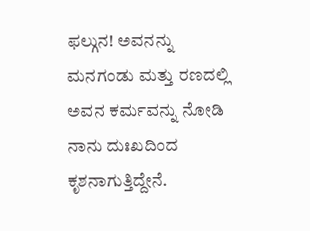ಫಲ್ಗುನ! ಅವನನ್ನು ಮನಗಂಡು ಮತ್ತು ರಣದಲ್ಲಿ ಅವನ ಕರ್ಮವನ್ನು ನೋಡಿ ನಾನು ದುಃಖದಿಂದ ಕೃಶನಾಗುತ್ತಿದ್ದೇನೆ.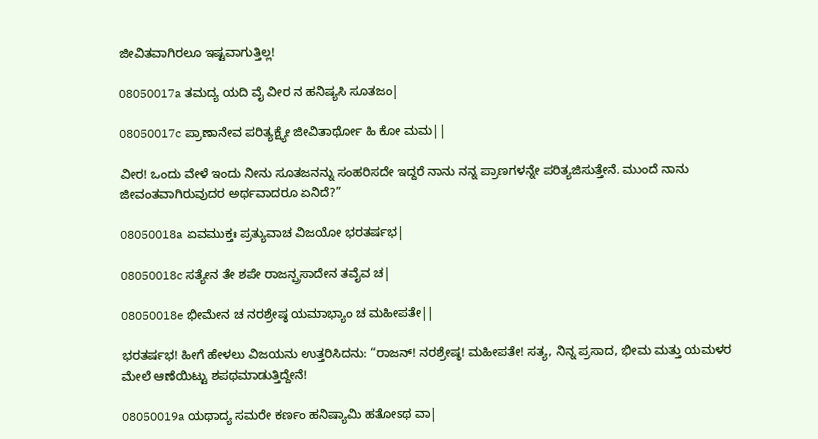ಜೀವಿತವಾಗಿರಲೂ ಇಷ್ಟವಾಗುತ್ತಿಲ್ಲ!

08050017a ತಮದ್ಯ ಯದಿ ವೈ ವೀರ ನ ಹನಿಷ್ಯಸಿ ಸೂತಜಂ|

08050017c ಪ್ರಾಣಾನೇವ ಪರಿತ್ಯಕ್ಷ್ಯೇ ಜೀವಿತಾರ್ಥೋ ಹಿ ಕೋ ಮಮ||

ವೀರ! ಒಂದು ವೇಳೆ ಇಂದು ನೀನು ಸೂತಜನನ್ನು ಸಂಹರಿಸದೇ ಇದ್ದರೆ ನಾನು ನನ್ನ ಪ್ರಾಣಗಳನ್ನೇ ಪರಿತ್ಯಜಿಸುತ್ತೇನೆ. ಮುಂದೆ ನಾನು ಜೀವಂತವಾಗಿರುವುದರ ಅರ್ಥವಾದರೂ ಏನಿದೆ?”

08050018a ಏವಮುಕ್ತಃ ಪ್ರತ್ಯುವಾಚ ವಿಜಯೋ ಭರತರ್ಷಭ|

08050018c ಸತ್ಯೇನ ತೇ ಶಪೇ ರಾಜನ್ಪ್ರಸಾದೇನ ತವೈವ ಚ|

08050018e ಭೀಮೇನ ಚ ನರಶ್ರೇಷ್ಠ ಯಮಾಭ್ಯಾಂ ಚ ಮಹೀಪತೇ||

ಭರತರ್ಷಭ! ಹೀಗೆ ಹೇಳಲು ವಿಜಯನು ಉತ್ತರಿಸಿದನು: “ರಾಜನ್! ನರಶ್ರೇಷ್ಠ! ಮಹೀಪತೇ! ಸತ್ಯ, ನಿನ್ನ ಪ್ರಸಾದ, ಭೀಮ ಮತ್ತು ಯಮಳರ ಮೇಲೆ ಆಣೆಯಿಟ್ಟು ಶಪಥಮಾಡುತ್ತಿದ್ದೇನೆ!

08050019a ಯಥಾದ್ಯ ಸಮರೇ ಕರ್ಣಂ ಹನಿಷ್ಯಾಮಿ ಹತೋಽಥ ವಾ|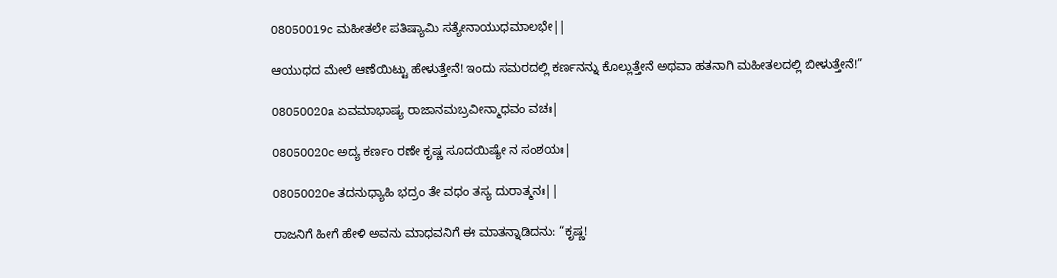08050019c ಮಹೀತಲೇ ಪತಿಷ್ಯಾಮಿ ಸತ್ಯೇನಾಯುಧಮಾಲಭೇ||

ಆಯುಧದ ಮೇಲೆ ಆಣೆಯಿಟ್ಟು ಹೇಳುತ್ತೇನೆ! ಇಂದು ಸಮರದಲ್ಲಿ ಕರ್ಣನನ್ನು ಕೊಲ್ಲುತ್ತೇನೆ ಅಥವಾ ಹತನಾಗಿ ಮಹೀತಲದಲ್ಲಿ ಬೀಳುತ್ತೇನೆ!”

08050020a ಏವಮಾಭಾಷ್ಯ ರಾಜಾನಮಬ್ರವೀನ್ಮಾಧವಂ ವಚಃ|

08050020c ಅದ್ಯ ಕರ್ಣಂ ರಣೇ ಕೃಷ್ಣ ಸೂದಯಿಷ್ಯೇ ನ ಸಂಶಯಃ|

08050020e ತದನುಧ್ಯಾಹಿ ಭದ್ರಂ ತೇ ವಧಂ ತಸ್ಯ ದುರಾತ್ಮನಃ||

ರಾಜನಿಗೆ ಹೀಗೆ ಹೇಳಿ ಅವನು ಮಾಧವನಿಗೆ ಈ ಮಾತನ್ನಾಡಿದನು: “ಕೃಷ್ಣ!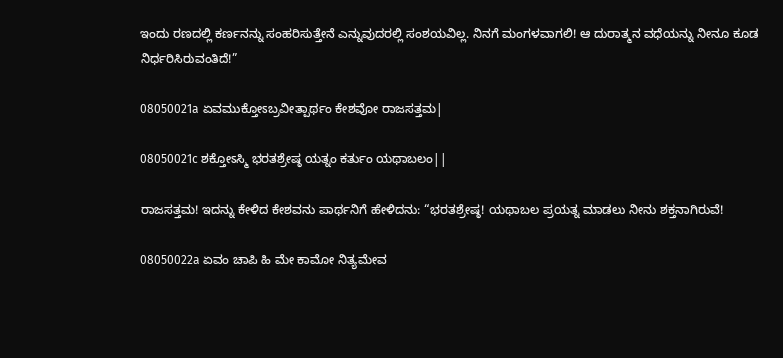ಇಂದು ರಣದಲ್ಲಿ ಕರ್ಣನನ್ನು ಸಂಹರಿಸುತ್ತೇನೆ ಎನ್ನುವುದರಲ್ಲಿ ಸಂಶಯವಿಲ್ಲ. ನಿನಗೆ ಮಂಗಳವಾಗಲಿ! ಆ ದುರಾತ್ಮನ ವಧೆಯನ್ನು ನೀನೂ ಕೂಡ ನಿರ್ಧರಿಸಿರುವಂತಿದೆ!”

08050021a ಏವಮುಕ್ತೋಽಬ್ರವೀತ್ಪಾರ್ಥಂ ಕೇಶವೋ ರಾಜಸತ್ತಮ|

08050021c ಶಕ್ತೋಽಸ್ಮಿ ಭರತಶ್ರೇಷ್ಠ ಯತ್ನಂ ಕರ್ತುಂ ಯಥಾಬಲಂ||

ರಾಜಸತ್ತಮ! ಇದನ್ನು ಕೇಳಿದ ಕೇಶವನು ಪಾರ್ಥನಿಗೆ ಹೇಳಿದನು: “ಭರತಶ್ರೇಷ್ಠ! ಯಥಾಬಲ ಪ್ರಯತ್ನ ಮಾಡಲು ನೀನು ಶಕ್ತನಾಗಿರುವೆ!

08050022a ಏವಂ ಚಾಪಿ ಹಿ ಮೇ ಕಾಮೋ ನಿತ್ಯಮೇವ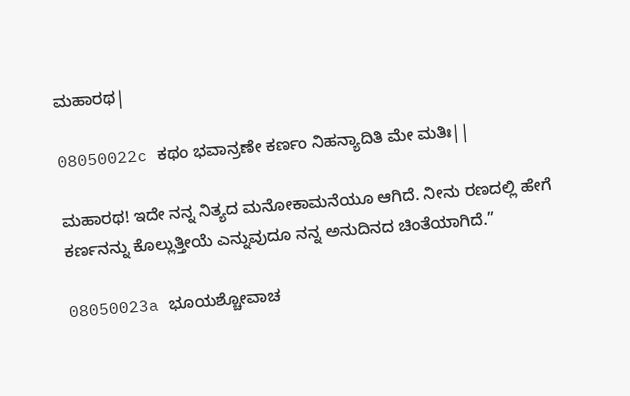ಮಹಾರಥ|

08050022c ಕಥಂ ಭವಾನ್ರಣೇ ಕರ್ಣಂ ನಿಹನ್ಯಾದಿತಿ ಮೇ ಮತಿಃ||

ಮಹಾರಥ! ಇದೇ ನನ್ನ ನಿತ್ಯದ ಮನೋಕಾಮನೆಯೂ ಆಗಿದೆ. ನೀನು ರಣದಲ್ಲಿ ಹೇಗೆ ಕರ್ಣನನ್ನು ಕೊಲ್ಲುತ್ತೀಯೆ ಎನ್ನುವುದೂ ನನ್ನ ಅನುದಿನದ ಚಿಂತೆಯಾಗಿದೆ.”

08050023a ಭೂಯಶ್ಚೋವಾಚ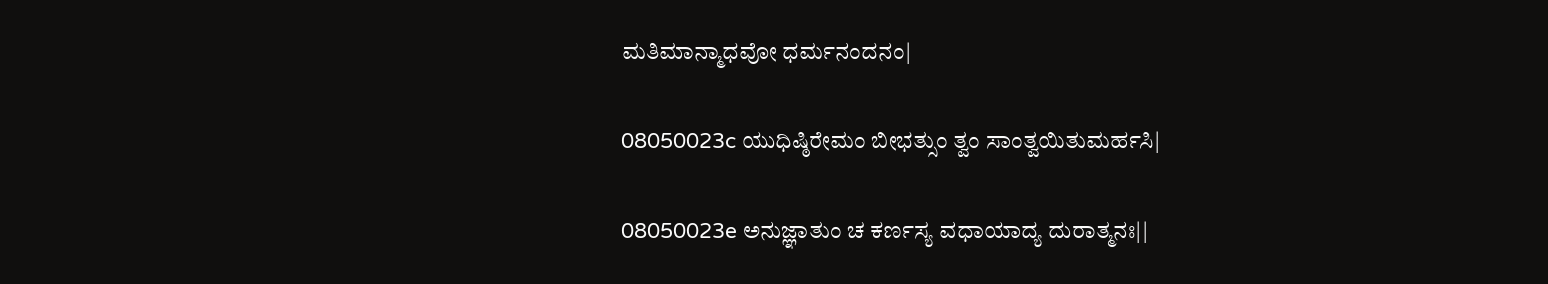ಮತಿಮಾನ್ಮಾಧವೋ ಧರ್ಮನಂದನಂ|

08050023c ಯುಧಿಷ್ಠಿರೇಮಂ ಬೀಭತ್ಸುಂ ತ್ವಂ ಸಾಂತ್ವಯಿತುಮರ್ಹಸಿ|

08050023e ಅನುಜ್ಞಾತುಂ ಚ ಕರ್ಣಸ್ಯ ವಧಾಯಾದ್ಯ ದುರಾತ್ಮನಃ||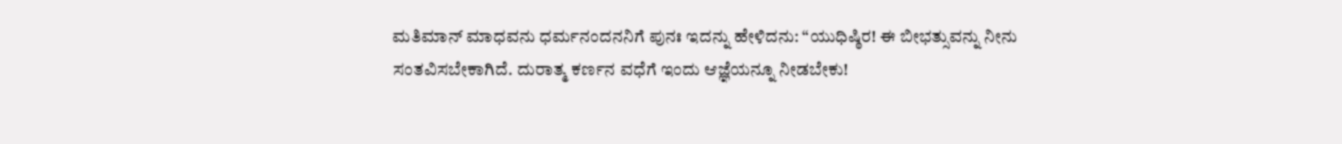ಮತಿಮಾನ್ ಮಾಧವನು ಧರ್ಮನಂದನನಿಗೆ ಪುನಃ ಇದನ್ನು ಹೇಳಿದನು: “ಯುಧಿಷ್ಠಿರ! ಈ ಬೀಭತ್ಸುವನ್ನು ನೀನು ಸಂತವಿಸಬೇಕಾಗಿದೆ. ದುರಾತ್ಮ ಕರ್ಣನ ವಧೆಗೆ ಇಂದು ಆಜ್ಞೆಯನ್ನೂ ನೀಡಬೇಕು!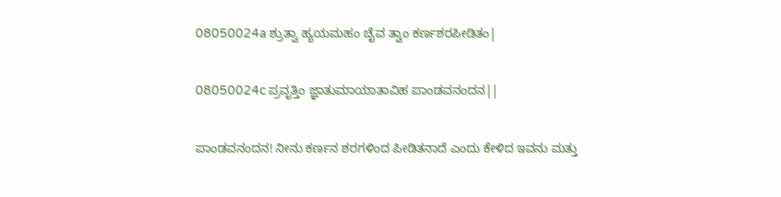08050024a ಶ್ರುತ್ವಾ ಹ್ಯಯಮಹಂ ಚೈವ ತ್ವಾಂ ಕರ್ಣಶರಪೀಡಿತಂ|

08050024c ಪ್ರವೃತ್ತಿಂ ಜ್ಞಾತುಮಾಯಾತಾವಿಹ ಪಾಂಡವನಂದನ||

ಪಾಂಡವನಂದನ! ನೀನು ಕರ್ಣನ ಶರಗಳಿಂದ ಪೀಡಿತನಾದೆ ಎಂದು ಕೇಳಿದ ಇವನು ಮತ್ತು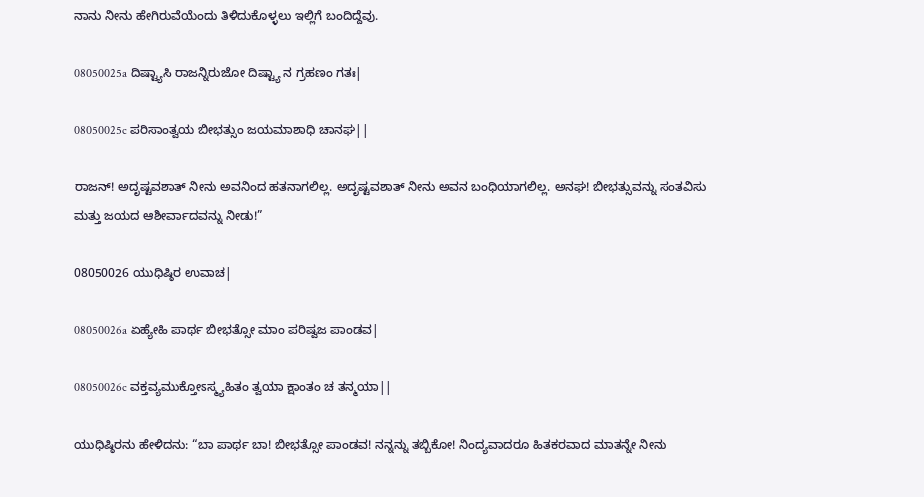ನಾನು ನೀನು ಹೇಗಿರುವೆಯೆಂದು ತಿಳಿದುಕೊಳ್ಳಲು ಇಲ್ಲಿಗೆ ಬಂದಿದ್ದೆವು.

08050025a ದಿಷ್ಟ್ಯಾಸಿ ರಾಜನ್ನಿರುಜೋ ದಿಷ್ಟ್ಯಾ ನ ಗ್ರಹಣಂ ಗತಃ|

08050025c ಪರಿಸಾಂತ್ವಯ ಬೀಭತ್ಸುಂ ಜಯಮಾಶಾಧಿ ಚಾನಘ||

ರಾಜನ್! ಅದೃಷ್ಟವಶಾತ್ ನೀನು ಅವನಿಂದ ಹತನಾಗಲಿಲ್ಲ. ಅದೃಷ್ಟವಶಾತ್ ನೀನು ಅವನ ಬಂಧಿಯಾಗಲಿಲ್ಲ. ಅನಘ! ಬೀಭತ್ಸುವನ್ನು ಸಂತವಿಸು ಮತ್ತು ಜಯದ ಆಶೀರ್ವಾದವನ್ನು ನೀಡು!”

08050026 ಯುಧಿಷ್ಠಿರ ಉವಾಚ|

08050026a ಏಹ್ಯೇಹಿ ಪಾರ್ಥ ಬೀಭತ್ಸೋ ಮಾಂ ಪರಿಷ್ವಜ ಪಾಂಡವ|

08050026c ವಕ್ತವ್ಯಮುಕ್ತೋಽಸ್ಮ್ಯಹಿತಂ ತ್ವಯಾ ಕ್ಷಾಂತಂ ಚ ತನ್ಮಯಾ||

ಯುಧಿಷ್ಠಿರನು ಹೇಳಿದನು: “ಬಾ ಪಾರ್ಥ ಬಾ! ಬೀಭತ್ಸೋ ಪಾಂಡವ! ನನ್ನನ್ನು ತಬ್ಬಿಕೋ! ನಿಂದ್ಯವಾದರೂ ಹಿತಕರವಾದ ಮಾತನ್ನೇ ನೀನು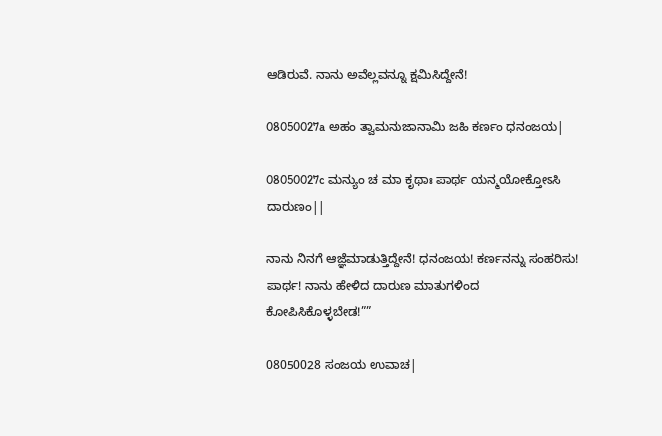ಆಡಿರುವೆ. ನಾನು ಅವೆಲ್ಲವನ್ನೂ ಕ್ಷಮಿಸಿದ್ದೇನೆ!

08050027a ಅಹಂ ತ್ವಾಮನುಜಾನಾಮಿ ಜಹಿ ಕರ್ಣಂ ಧನಂಜಯ|

08050027c ಮನ್ಯುಂ ಚ ಮಾ ಕೃಥಾಃ ಪಾರ್ಥ ಯನ್ಮಯೋಕ್ತೋಽಸಿ ದಾರುಣಂ||

ನಾನು ನಿನಗೆ ಆಜ್ಞೆಮಾಡುತ್ತಿದ್ದೇನೆ! ಧನಂಜಯ! ಕರ್ಣನನ್ನು ಸಂಹರಿಸು! ಪಾರ್ಥ! ನಾನು ಹೇಳಿದ ದಾರುಣ ಮಾತುಗಳಿಂದ ಕೋಪಿಸಿಕೊಳ್ಳಬೇಡ!””

08050028 ಸಂಜಯ ಉವಾಚ|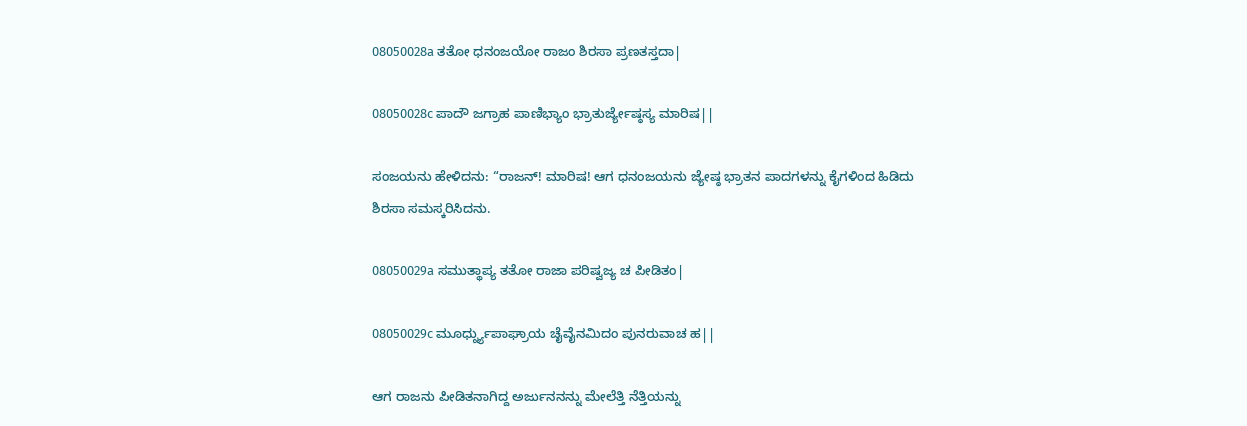08050028a ತತೋ ಧನಂಜಯೋ ರಾಜಂ ಶಿರಸಾ ಪ್ರಣತಸ್ತದಾ|

08050028c ಪಾದೌ ಜಗ್ರಾಹ ಪಾಣಿಭ್ಯಾಂ ಭ್ರಾತುರ್ಜ್ಯೇಷ್ಠಸ್ಯ ಮಾರಿಷ||

ಸಂಜಯನು ಹೇಳಿದನು: “ರಾಜನ್! ಮಾರಿಷ! ಆಗ ಧನಂಜಯನು ಜ್ಯೇಷ್ಠ ಭ್ರಾತನ ಪಾದಗಳನ್ನು ಕೈಗಳಿಂದ ಹಿಡಿದು ಶಿರಸಾ ಸಮಸ್ಕರಿಸಿದನು.

08050029a ಸಮುತ್ಥಾಪ್ಯ ತತೋ ರಾಜಾ ಪರಿಷ್ವಜ್ಯ ಚ ಪೀಡಿತಂ|

08050029c ಮೂರ್ಧ್ನ್ಯುಪಾಘ್ರಾಯ ಚೈವೈನಮಿದಂ ಪುನರುವಾಚ ಹ||

ಆಗ ರಾಜನು ಪೀಡಿತನಾಗಿದ್ದ ಅರ್ಜುನನನ್ನು ಮೇಲೆತ್ತಿ ನೆತ್ತಿಯನ್ನು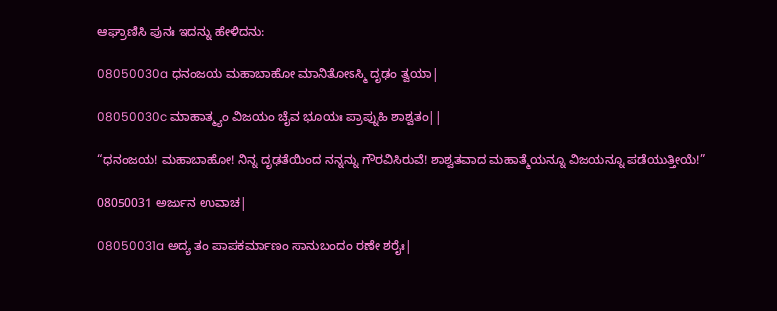ಆಘ್ರಾಣಿಸಿ ಪುನಃ ಇದನ್ನು ಹೇಳಿದನು:

08050030a ಧನಂಜಯ ಮಹಾಬಾಹೋ ಮಾನಿತೋಽಸ್ಮಿ ದೃಢಂ ತ್ವಯಾ|

08050030c ಮಾಹಾತ್ಮ್ಯಂ ವಿಜಯಂ ಚೈವ ಭೂಯಃ ಪ್ರಾಪ್ನುಹಿ ಶಾಶ್ವತಂ||

“ಧನಂಜಯ! ಮಹಾಬಾಹೋ! ನಿನ್ನ ದೃಢತೆಯಿಂದ ನನ್ನನ್ನು ಗೌರವಿಸಿರುವೆ! ಶಾಶ್ವತವಾದ ಮಹಾತ್ಮೆಯನ್ನೂ ವಿಜಯನ್ನೂ ಪಡೆಯುತ್ತೀಯೆ!”

08050031 ಅರ್ಜುನ ಉವಾಚ|

08050031a ಅದ್ಯ ತಂ ಪಾಪಕರ್ಮಾಣಂ ಸಾನುಬಂದಂ ರಣೇ ಶರೈಃ|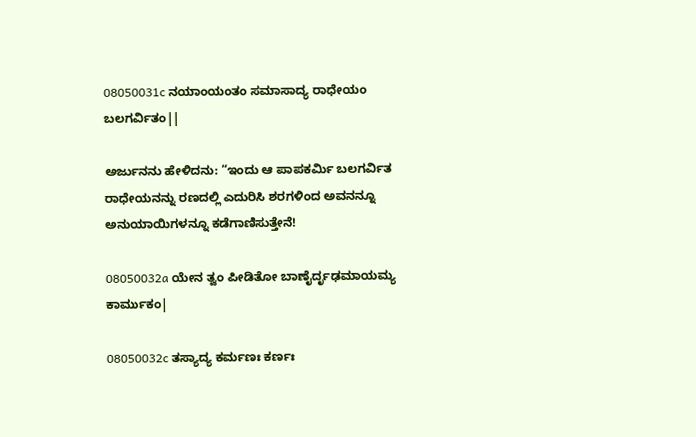08050031c ನಯಾಂಯಂತಂ ಸಮಾಸಾದ್ಯ ರಾಧೇಯಂ ಬಲಗರ್ವಿತಂ||

ಅರ್ಜುನನು ಹೇಳಿದನು: “ಇಂದು ಆ ಪಾಪಕರ್ಮಿ ಬಲಗರ್ವಿತ ರಾಧೇಯನನ್ನು ರಣದಲ್ಲಿ ಎದುರಿಸಿ ಶರಗಳಿಂದ ಅವನನ್ನೂ ಅನುಯಾಯಿಗಳನ್ನೂ ಕಡೆಗಾಣಿಸುತ್ತೇನೆ!

08050032a ಯೇನ ತ್ವಂ ಪೀಡಿತೋ ಬಾಣೈರ್ದೃಢಮಾಯಮ್ಯ ಕಾರ್ಮುಕಂ|

08050032c ತಸ್ಯಾದ್ಯ ಕರ್ಮಣಃ ಕರ್ಣಃ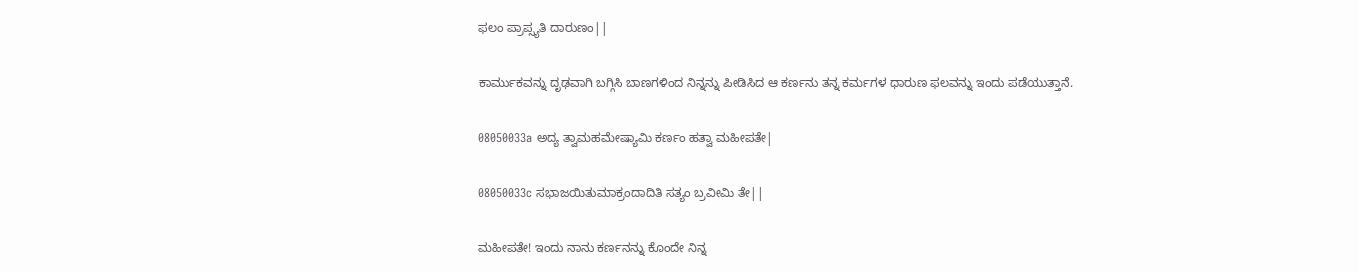ಫಲಂ ಪ್ರಾಪ್ಸ್ಯತಿ ದಾರುಣಂ||

ಕಾರ್ಮುಕವನ್ನು ದೃಢವಾಗಿ ಬಗ್ಗಿಸಿ ಬಾಣಗಳಿಂದ ನಿನ್ನನ್ನು ಪೀಡಿಸಿದ ಆ ಕರ್ಣನು ತನ್ನ ಕರ್ಮಗಳ ಧಾರುಣ ಫಲವನ್ನು ಇಂದು ಪಡೆಯುತ್ತಾನೆ.

08050033a ಅದ್ಯ ತ್ವಾಮಹಮೇಷ್ಯಾಮಿ ಕರ್ಣಂ ಹತ್ವಾ ಮಹೀಪತೇ|

08050033c ಸಭಾಜಯಿತುಮಾಕ್ರಂದಾದಿತಿ ಸತ್ಯಂ ಬ್ರವೀಮಿ ತೇ||

ಮಹೀಪತೇ! ಇಂದು ನಾನು ಕರ್ಣನನ್ನು ಕೊಂದೇ ನಿನ್ನ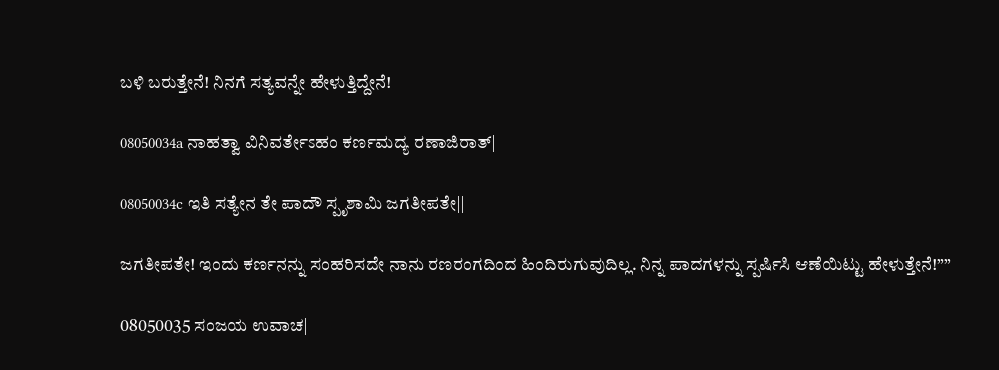ಬಳಿ ಬರುತ್ತೇನೆ! ನಿನಗೆ ಸತ್ಯವನ್ನೇ ಹೇಳುತ್ತಿದ್ದೇನೆ!

08050034a ನಾಹತ್ವಾ ವಿನಿವರ್ತೇಽಹಂ ಕರ್ಣಮದ್ಯ ರಣಾಜಿರಾತ್|

08050034c ಇತಿ ಸತ್ಯೇನ ತೇ ಪಾದೌ ಸ್ಪೃಶಾಮಿ ಜಗತೀಪತೇ||

ಜಗತೀಪತೇ! ಇಂದು ಕರ್ಣನನ್ನು ಸಂಹರಿಸದೇ ನಾನು ರಣರಂಗದಿಂದ ಹಿಂದಿರುಗುವುದಿಲ್ಲ. ನಿನ್ನ ಪಾದಗಳನ್ನು ಸ್ಪರ್ಷಿಸಿ ಆಣೆಯಿಟ್ಟು ಹೇಳುತ್ತೇನೆ!””

08050035 ಸಂಜಯ ಉವಾಚ|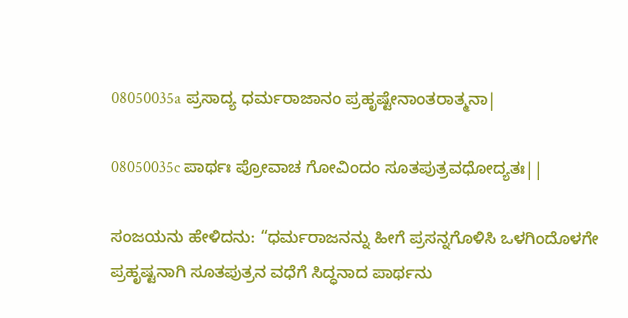08050035a ಪ್ರಸಾದ್ಯ ಧರ್ಮರಾಜಾನಂ ಪ್ರಹೃಷ್ಟೇನಾಂತರಾತ್ಮನಾ|

08050035c ಪಾರ್ಥಃ ಪ್ರೋವಾಚ ಗೋವಿಂದಂ ಸೂತಪುತ್ರವಧೋದ್ಯತಃ||

ಸಂಜಯನು ಹೇಳಿದನು: “ಧರ್ಮರಾಜನನ್ನು ಹೀಗೆ ಪ್ರಸನ್ನಗೊಳಿಸಿ ಒಳಗಿಂದೊಳಗೇ ಪ್ರಹೃಷ್ಟನಾಗಿ ಸೂತಪುತ್ರನ ವಧೆಗೆ ಸಿದ್ಧನಾದ ಪಾರ್ಥನು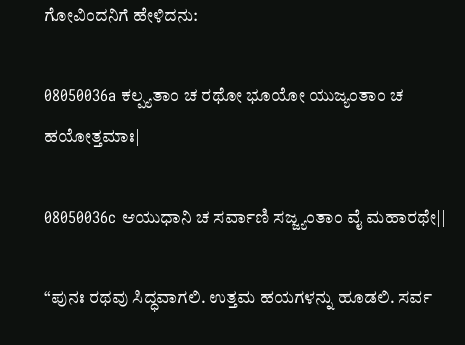ಗೋವಿಂದನಿಗೆ ಹೇಳಿದನು:

08050036a ಕಲ್ಪ್ಯತಾಂ ಚ ರಥೋ ಭೂಯೋ ಯುಜ್ಯಂತಾಂ ಚ ಹಯೋತ್ತಮಾಃ|

08050036c ಆಯುಧಾನಿ ಚ ಸರ್ವಾಣಿ ಸಜ್ಜ್ಯಂತಾಂ ವೈ ಮಹಾರಥೇ||

“ಪುನಃ ರಥವು ಸಿದ್ಧವಾಗಲಿ. ಉತ್ತಮ ಹಯಗಳನ್ನು ಹೂಡಲಿ. ಸರ್ವ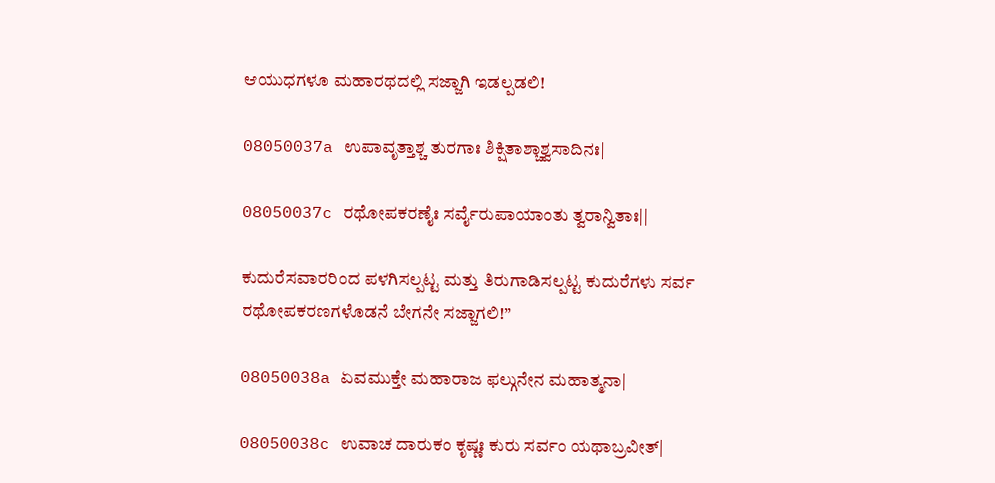ಆಯುಧಗಳೂ ಮಹಾರಥದಲ್ಲಿ ಸಜ್ಜಾಗಿ ಇಡಲ್ಪಡಲಿ!

08050037a ಉಪಾವೃತ್ತಾಶ್ಚ ತುರಗಾಃ ಶಿಕ್ಷಿತಾಶ್ಚಾಶ್ವಸಾದಿನಃ|

08050037c ರಥೋಪಕರಣೈಃ ಸರ್ವೈರುಪಾಯಾಂತು ತ್ವರಾನ್ವಿತಾಃ||

ಕುದುರೆಸವಾರರಿಂದ ಪಳಗಿಸಲ್ಪಟ್ಟ ಮತ್ತು ತಿರುಗಾಡಿಸಲ್ಪಟ್ಟ ಕುದುರೆಗಳು ಸರ್ವ ರಥೋಪಕರಣಗಳೊಡನೆ ಬೇಗನೇ ಸಜ್ಜಾಗಲಿ!”

08050038a ಏವಮುಕ್ತೇ ಮಹಾರಾಜ ಫಲ್ಗುನೇನ ಮಹಾತ್ಮನಾ|

08050038c ಉವಾಚ ದಾರುಕಂ ಕೃಷ್ಣಃ ಕುರು ಸರ್ವಂ ಯಥಾಬ್ರವೀತ್|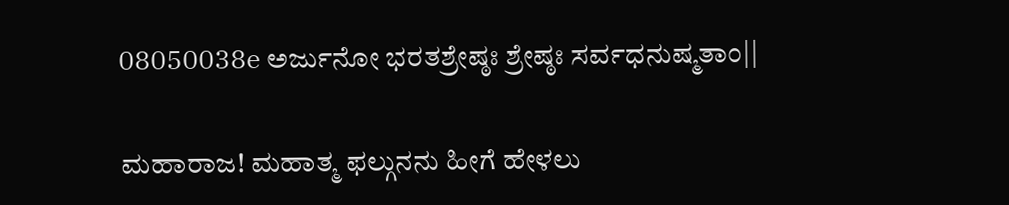08050038e ಅರ್ಜುನೋ ಭರತಶ್ರೇಷ್ಠಃ ಶ್ರೇಷ್ಠಃ ಸರ್ವಧನುಷ್ಮತಾಂ||

ಮಹಾರಾಜ! ಮಹಾತ್ಮ ಫಲ್ಗುನನು ಹೀಗೆ ಹೇಳಲು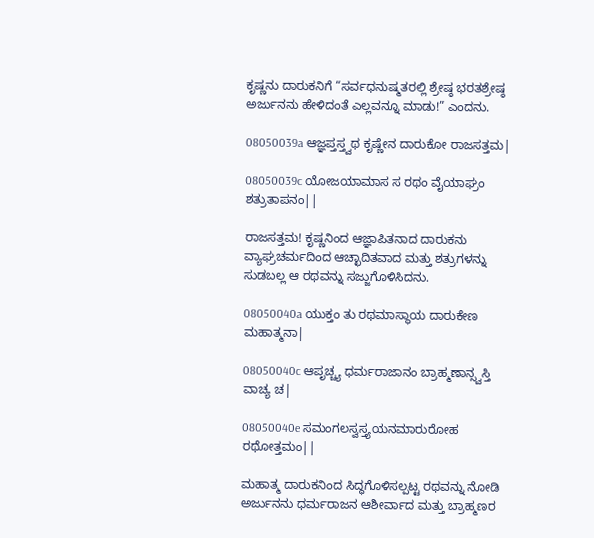ಕೃಷ್ಣನು ದಾರುಕನಿಗೆ “ಸರ್ವಧನುಷ್ಮತರಲ್ಲಿ ಶ್ರೇಷ್ಠ ಭರತಶ್ರೇಷ್ಠ ಅರ್ಜುನನು ಹೇಳಿದಂತೆ ಎಲ್ಲವನ್ನೂ ಮಾಡು!” ಎಂದನು.

08050039a ಆಜ್ಞಪ್ತಸ್ತ್ವಥ ಕೃಷ್ಣೇನ ದಾರುಕೋ ರಾಜಸತ್ತಮ|

08050039c ಯೋಜಯಾಮಾಸ ಸ ರಥಂ ವೈಯಾಘ್ರಂ ಶತ್ರುತಾಪನಂ||

ರಾಜಸತ್ತಮ! ಕೃಷ್ಣನಿಂದ ಆಜ್ಞಾಪಿತನಾದ ದಾರುಕನು ವ್ಯಾಘ್ರಚರ್ಮದಿಂದ ಆಚ್ಛಾದಿತವಾದ ಮತ್ತು ಶತ್ರುಗಳನ್ನು ಸುಡಬಲ್ಲ ಆ ರಥವನ್ನು ಸಜ್ಜುಗೊಳಿಸಿದನು.

08050040a ಯುಕ್ತಂ ತು ರಥಮಾಸ್ಥಾಯ ದಾರುಕೇಣ ಮಹಾತ್ಮನಾ|

08050040c ಆಪೃಚ್ಚ್ಯ ಧರ್ಮರಾಜಾನಂ ಬ್ರಾಹ್ಮಣಾನ್ಸ್ವಸ್ತಿ ವಾಚ್ಯ ಚ|

08050040e ಸಮಂಗಲಸ್ವಸ್ತ್ಯಯನಮಾರುರೋಹ ರಥೋತ್ತಮಂ||

ಮಹಾತ್ಮ ದಾರುಕನಿಂದ ಸಿದ್ಧಗೊಳಿಸಲ್ಪಟ್ಟ ರಥವನ್ನು ನೋಡಿ ಅರ್ಜುನನು ಧರ್ಮರಾಜನ ಆಶೀರ್ವಾದ ಮತ್ತು ಬ್ರಾಹ್ಮಣರ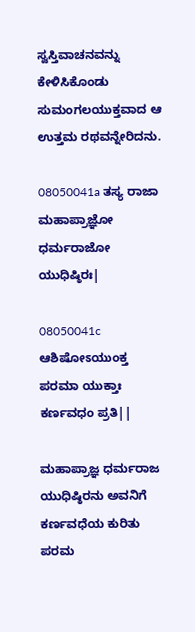ಸ್ವಸ್ತಿವಾಚನವನ್ನು ಕೇಳಿಸಿಕೊಂಡು ಸುಮಂಗಲಯುಕ್ತವಾದ ಆ ಉತ್ತಮ ರಥವನ್ನೇರಿದನು.

08050041a ತಸ್ಯ ರಾಜಾ ಮಹಾಪ್ರಾಜ್ಞೋ ಧರ್ಮರಾಜೋ ಯುಧಿಷ್ಠಿರಃ|

08050041c ಆಶಿಷೋಽಯುಂಕ್ತ ಪರಮಾ ಯುಕ್ತಾಃ ಕರ್ಣವಧಂ ಪ್ರತಿ||

ಮಹಾಪ್ರಾಜ್ಞ ಧರ್ಮರಾಜ ಯುಧಿಷ್ಠಿರನು ಅವನಿಗೆ ಕರ್ಣವಧೆಯ ಕುರಿತು ಪರಮ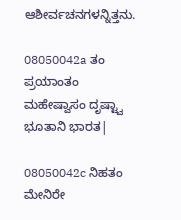ಆಶೀರ್ವಚನಗಳನ್ನಿತ್ತನು.

08050042a ತಂ ಪ್ರಯಾಂತಂ ಮಹೇಷ್ವಾಸಂ ದೃಷ್ಟ್ವಾ ಭೂತಾನಿ ಭಾರತ|

08050042c ನಿಹತಂ ಮೇನಿರೇ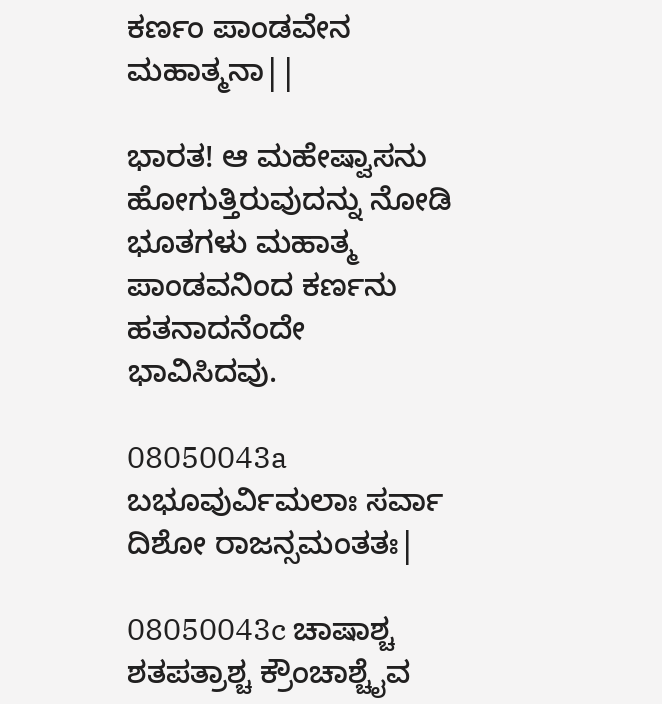ಕರ್ಣಂ ಪಾಂಡವೇನ ಮಹಾತ್ಮನಾ||

ಭಾರತ! ಆ ಮಹೇಷ್ವಾಸನು ಹೋಗುತ್ತಿರುವುದನ್ನು ನೋಡಿ ಭೂತಗಳು ಮಹಾತ್ಮ ಪಾಂಡವನಿಂದ ಕರ್ಣನು ಹತನಾದನೆಂದೇ ಭಾವಿಸಿದವು.

08050043a ಬಭೂವುರ್ವಿಮಲಾಃ ಸರ್ವಾ ದಿಶೋ ರಾಜನ್ಸಮಂತತಃ|

08050043c ಚಾಷಾಶ್ಚ ಶತಪತ್ರಾಶ್ಚ ಕ್ರೌಂಚಾಶ್ಚೈವ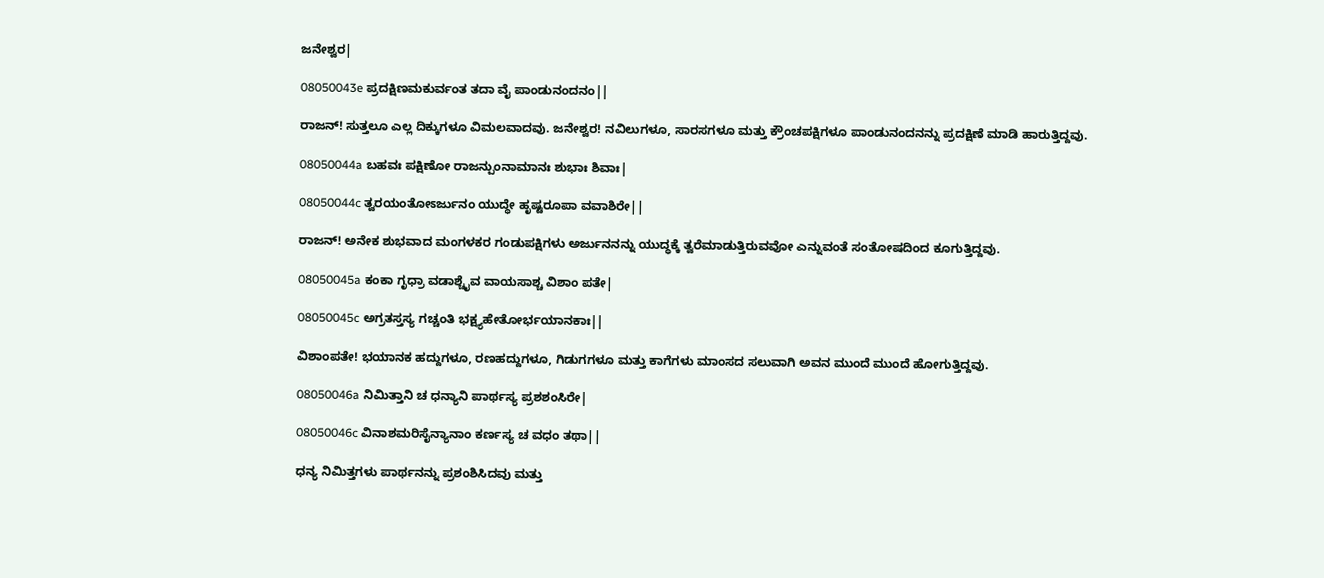ಜನೇಶ್ವರ|

08050043e ಪ್ರದಕ್ಷಿಣಮಕುರ್ವಂತ ತದಾ ವೈ ಪಾಂಡುನಂದನಂ||

ರಾಜನ್! ಸುತ್ತಲೂ ಎಲ್ಲ ದಿಕ್ಕುಗಳೂ ವಿಮಲವಾದವು. ಜನೇಶ್ವರ! ನವಿಲುಗಳೂ, ಸಾರಸಗಳೂ ಮತ್ತು ಕ್ರೌಂಚಪಕ್ಷಿಗಳೂ ಪಾಂಡುನಂದನನ್ನು ಪ್ರದಕ್ಷಿಣೆ ಮಾಡಿ ಹಾರುತ್ತಿದ್ದವು.

08050044a ಬಹವಃ ಪಕ್ಷಿಣೋ ರಾಜನ್ಪುಂನಾಮಾನಃ ಶುಭಾಃ ಶಿವಾಃ|

08050044c ತ್ವರಯಂತೋಽರ್ಜುನಂ ಯುದ್ಧೇ ಹೃಷ್ಟರೂಪಾ ವವಾಶಿರೇ||

ರಾಜನ್! ಅನೇಕ ಶುಭವಾದ ಮಂಗಳಕರ ಗಂಡುಪಕ್ಷಿಗಳು ಅರ್ಜುನನನ್ನು ಯುದ್ಧಕ್ಕೆ ತ್ವರೆಮಾಡುತ್ತಿರುವವೋ ಎನ್ನುವಂತೆ ಸಂತೋಷದಿಂದ ಕೂಗುತ್ತಿದ್ದವು.

08050045a ಕಂಕಾ ಗೃಧ್ರಾ ವಡಾಶ್ಚೈವ ವಾಯಸಾಶ್ಚ ವಿಶಾಂ ಪತೇ|

08050045c ಅಗ್ರತಸ್ತಸ್ಯ ಗಚ್ಚಂತಿ ಭಕ್ಷ್ಯಹೇತೋರ್ಭಯಾನಕಾಃ||

ವಿಶಾಂಪತೇ! ಭಯಾನಕ ಹದ್ದುಗಳೂ, ರಣಹದ್ದುಗಳೂ, ಗಿಡುಗಗಳೂ ಮತ್ತು ಕಾಗೆಗಳು ಮಾಂಸದ ಸಲುವಾಗಿ ಅವನ ಮುಂದೆ ಮುಂದೆ ಹೋಗುತ್ತಿದ್ದವು.

08050046a ನಿಮಿತ್ತಾನಿ ಚ ಧನ್ಯಾನಿ ಪಾರ್ಥಸ್ಯ ಪ್ರಶಶಂಸಿರೇ|

08050046c ವಿನಾಶಮರಿಸೈನ್ಯಾನಾಂ ಕರ್ಣಸ್ಯ ಚ ವಧಂ ತಥಾ||

ಧನ್ಯ ನಿಮಿತ್ತಗಳು ಪಾರ್ಥನನ್ನು ಪ್ರಶಂಶಿಸಿದವು ಮತ್ತು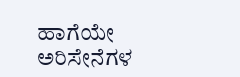ಹಾಗೆಯೇ ಅರಿಸೇನೆಗಳ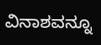ವಿನಾಶವನ್ನೂ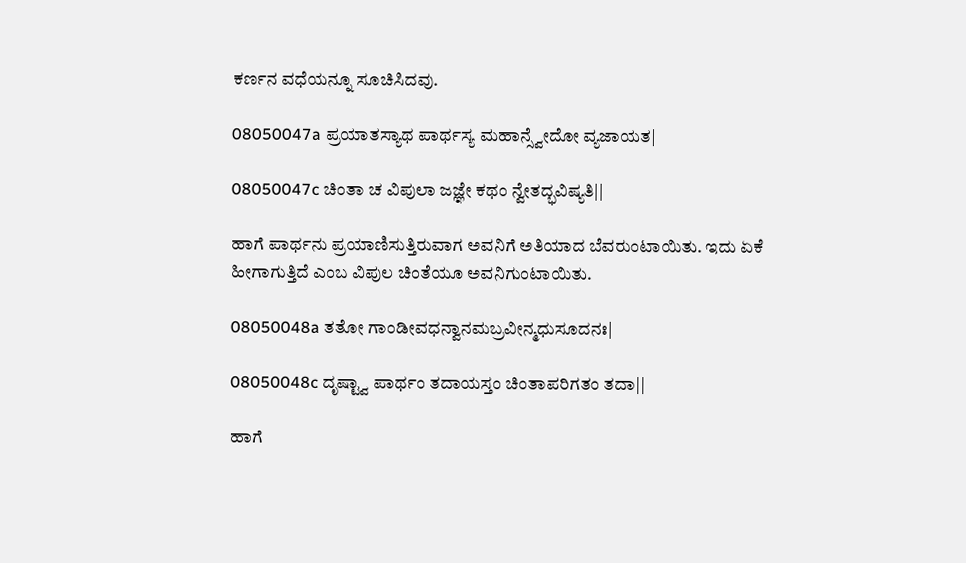ಕರ್ಣನ ವಧೆಯನ್ನೂ ಸೂಚಿಸಿದವು.

08050047a ಪ್ರಯಾತಸ್ಯಾಥ ಪಾರ್ಥಸ್ಯ ಮಹಾನ್ಸ್ವೇದೋ ವ್ಯಜಾಯತ|

08050047c ಚಿಂತಾ ಚ ವಿಪುಲಾ ಜಜ್ಞೇ ಕಥಂ ನ್ವೇತದ್ಭವಿಷ್ಯತಿ||

ಹಾಗೆ ಪಾರ್ಥನು ಪ್ರಯಾಣಿಸುತ್ತಿರುವಾಗ ಅವನಿಗೆ ಅತಿಯಾದ ಬೆವರುಂಟಾಯಿತು. ಇದು ಏಕೆ ಹೀಗಾಗುತ್ತಿದೆ ಎಂಬ ವಿಪುಲ ಚಿಂತೆಯೂ ಅವನಿಗುಂಟಾಯಿತು.

08050048a ತತೋ ಗಾಂಡೀವಧನ್ವಾನಮಬ್ರವೀನ್ಮಧುಸೂದನಃ|

08050048c ದೃಷ್ಟ್ವಾ ಪಾರ್ಥಂ ತದಾಯಸ್ತಂ ಚಿಂತಾಪರಿಗತಂ ತದಾ||

ಹಾಗೆ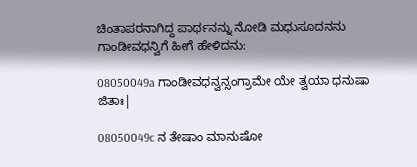ಚಿಂತಾಪರನಾಗಿದ್ದ ಪಾರ್ಥನನ್ನು ನೋಡಿ ಮಧುಸೂದನನು ಗಾಂಡೀವಧನ್ವಿಗೆ ಹೀಗೆ ಹೇಳಿದನು:

08050049a ಗಾಂಡೀವಧನ್ವನ್ಸಂಗ್ರಾಮೇ ಯೇ ತ್ವಯಾ ಧನುಷಾ ಜಿತಾಃ|

08050049c ನ ತೇಷಾಂ ಮಾನುಷೋ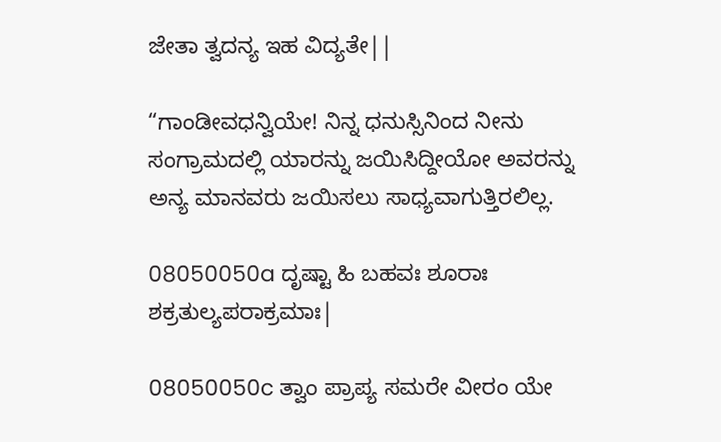ಜೇತಾ ತ್ವದನ್ಯ ಇಹ ವಿದ್ಯತೇ||

“ಗಾಂಡೀವಧನ್ವಿಯೇ! ನಿನ್ನ ಧನುಸ್ಸಿನಿಂದ ನೀನು ಸಂಗ್ರಾಮದಲ್ಲಿ ಯಾರನ್ನು ಜಯಿಸಿದ್ದೀಯೋ ಅವರನ್ನು ಅನ್ಯ ಮಾನವರು ಜಯಿಸಲು ಸಾಧ್ಯವಾಗುತ್ತಿರಲಿಲ್ಲ.

08050050a ದೃಷ್ಟಾ ಹಿ ಬಹವಃ ಶೂರಾಃ ಶಕ್ರತುಲ್ಯಪರಾಕ್ರಮಾಃ|

08050050c ತ್ವಾಂ ಪ್ರಾಪ್ಯ ಸಮರೇ ವೀರಂ ಯೇ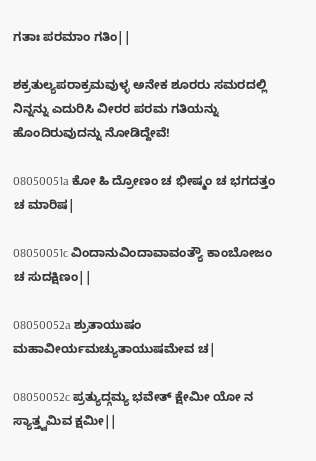ಗತಾಃ ಪರಮಾಂ ಗತಿಂ||

ಶಕ್ರತುಲ್ಯಪರಾಕ್ರಮವುಳ್ಳ ಅನೇಕ ಶೂರರು ಸಮರದಲ್ಲಿ ನಿನ್ನನ್ನು ಎದುರಿಸಿ ವೀರರ ಪರಮ ಗತಿಯನ್ನು ಹೊಂದಿರುವುದನ್ನು ನೋಡಿದ್ದೇವೆ!

08050051a ಕೋ ಹಿ ದ್ರೋಣಂ ಚ ಭೀಷ್ಮಂ ಚ ಭಗದತ್ತಂ ಚ ಮಾರಿಷ|

08050051c ವಿಂದಾನುವಿಂದಾವಾವಂತ್ಯೌ ಕಾಂಬೋಜಂ ಚ ಸುದಕ್ಷಿಣಂ||

08050052a ಶ್ರುತಾಯುಷಂ ಮಹಾವೀರ್ಯಮಚ್ಯುತಾಯುಷಮೇವ ಚ|

08050052c ಪ್ರತ್ಯುದ್ಗಮ್ಯ ಭವೇತ್ ಕ್ಷೇಮೀ ಯೋ ನ ಸ್ಯಾತ್ತ್ವಮಿವ ಕ್ಷಮೀ||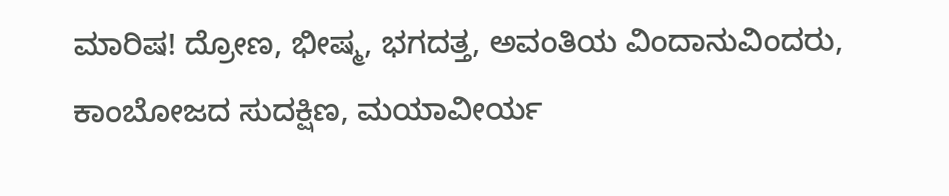ಮಾರಿಷ! ದ್ರೋಣ, ಭೀಷ್ಮ, ಭಗದತ್ತ, ಅವಂತಿಯ ವಿಂದಾನುವಿಂದರು, ಕಾಂಬೋಜದ ಸುದಕ್ಷಿಣ, ಮಯಾವೀರ್ಯ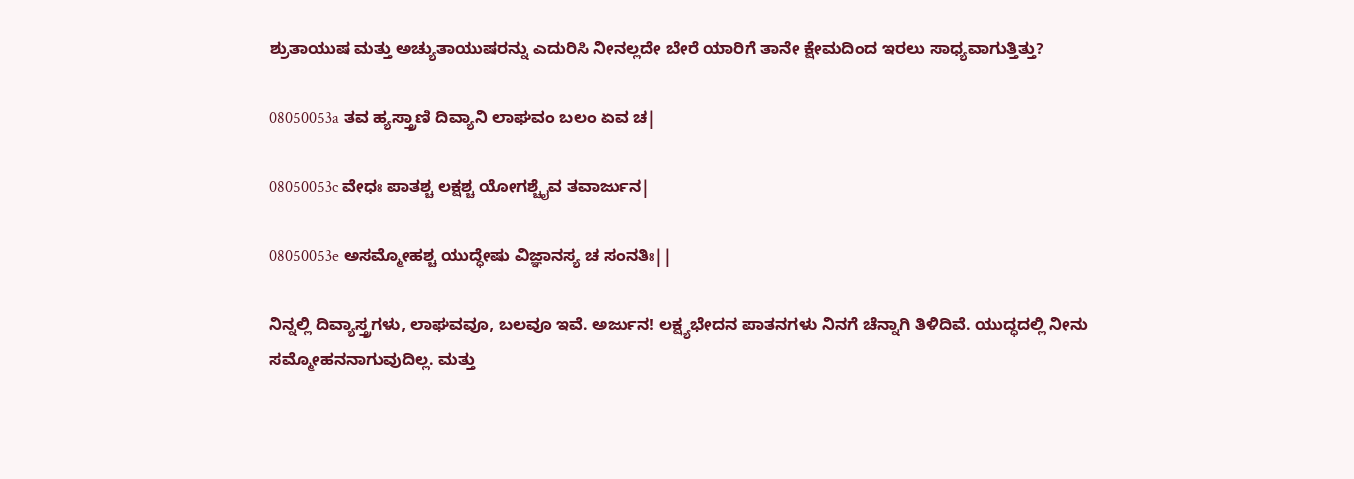ಶ್ರುತಾಯುಷ ಮತ್ತು ಅಚ್ಯುತಾಯುಷರನ್ನು ಎದುರಿಸಿ ನೀನಲ್ಲದೇ ಬೇರೆ ಯಾರಿಗೆ ತಾನೇ ಕ್ಷೇಮದಿಂದ ಇರಲು ಸಾಧ್ಯವಾಗುತ್ತಿತ್ತು?

08050053a ತವ ಹ್ಯಸ್ತ್ರಾಣಿ ದಿವ್ಯಾನಿ ಲಾಘವಂ ಬಲಂ ಏವ ಚ|

08050053c ವೇಧಃ ಪಾತಶ್ಚ ಲಕ್ಷಶ್ಚ ಯೋಗಶ್ಚೈವ ತವಾರ್ಜುನ|

08050053e ಅಸಮ್ಮೋಹಶ್ಚ ಯುದ್ಧೇಷು ವಿಜ್ಞಾನಸ್ಯ ಚ ಸಂನತಿಃ||

ನಿನ್ನಲ್ಲಿ ದಿವ್ಯಾಸ್ತ್ರಗಳು, ಲಾಘವವೂ, ಬಲವೂ ಇವೆ. ಅರ್ಜುನ! ಲಕ್ಷ್ಯಭೇದನ ಪಾತನಗಳು ನಿನಗೆ ಚೆನ್ನಾಗಿ ತಿಳಿದಿವೆ. ಯುದ್ಧದಲ್ಲಿ ನೀನು ಸಮ್ಮೋಹನನಾಗುವುದಿಲ್ಲ. ಮತ್ತು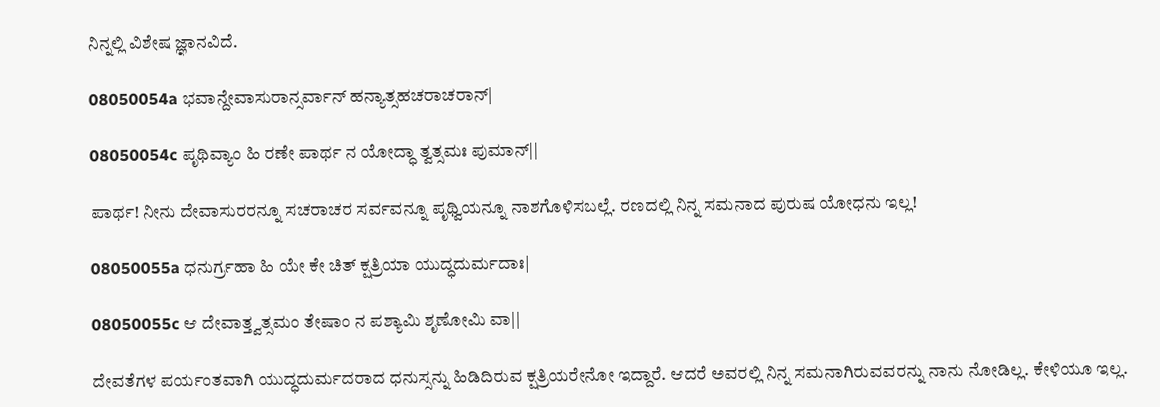ನಿನ್ನಲ್ಲಿ ವಿಶೇಷ ಜ್ಞಾನವಿದೆ.

08050054a ಭವಾನ್ದೇವಾಸುರಾನ್ಸರ್ವಾನ್ ಹನ್ಯಾತ್ಸಹಚರಾಚರಾನ್|

08050054c ಪೃಥಿವ್ಯಾಂ ಹಿ ರಣೇ ಪಾರ್ಥ ನ ಯೋದ್ಧಾ ತ್ವತ್ಸಮಃ ಪುಮಾನ್||

ಪಾರ್ಥ! ನೀನು ದೇವಾಸುರರನ್ನೂ ಸಚರಾಚರ ಸರ್ವವನ್ನೂ ಪೃಥ್ವಿಯನ್ನೂ ನಾಶಗೊಳಿಸಬಲ್ಲೆ. ರಣದಲ್ಲಿ ನಿನ್ನ ಸಮನಾದ ಪುರುಷ ಯೋಧನು ಇಲ್ಲ!

08050055a ಧನುರ್ಗ್ರಹಾ ಹಿ ಯೇ ಕೇ ಚಿತ್ ಕ್ಷತ್ರಿಯಾ ಯುದ್ಧದುರ್ಮದಾಃ|

08050055c ಆ ದೇವಾತ್ತ್ವತ್ಸಮಂ ತೇಷಾಂ ನ ಪಶ್ಯಾಮಿ ಶೃಣೋಮಿ ವಾ||

ದೇವತೆಗಳ ಪರ್ಯಂತವಾಗಿ ಯುದ್ಧದುರ್ಮದರಾದ ಧನುಸ್ಸನ್ನು ಹಿಡಿದಿರುವ ಕ್ಷತ್ರಿಯರೇನೋ ಇದ್ದಾರೆ. ಆದರೆ ಅವರಲ್ಲಿ ನಿನ್ನ ಸಮನಾಗಿರುವವರನ್ನು ನಾನು ನೋಡಿಲ್ಲ. ಕೇಳಿಯೂ ಇಲ್ಲ.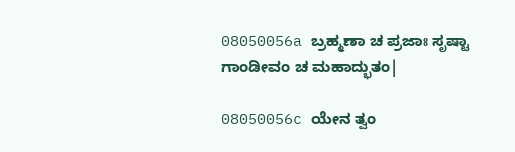08050056a ಬ್ರಹ್ಮಣಾ ಚ ಪ್ರಜಾಃ ಸೃಷ್ಟಾ ಗಾಂಡೀವಂ ಚ ಮಹಾದ್ಭುತಂ|

08050056c ಯೇನ ತ್ವಂ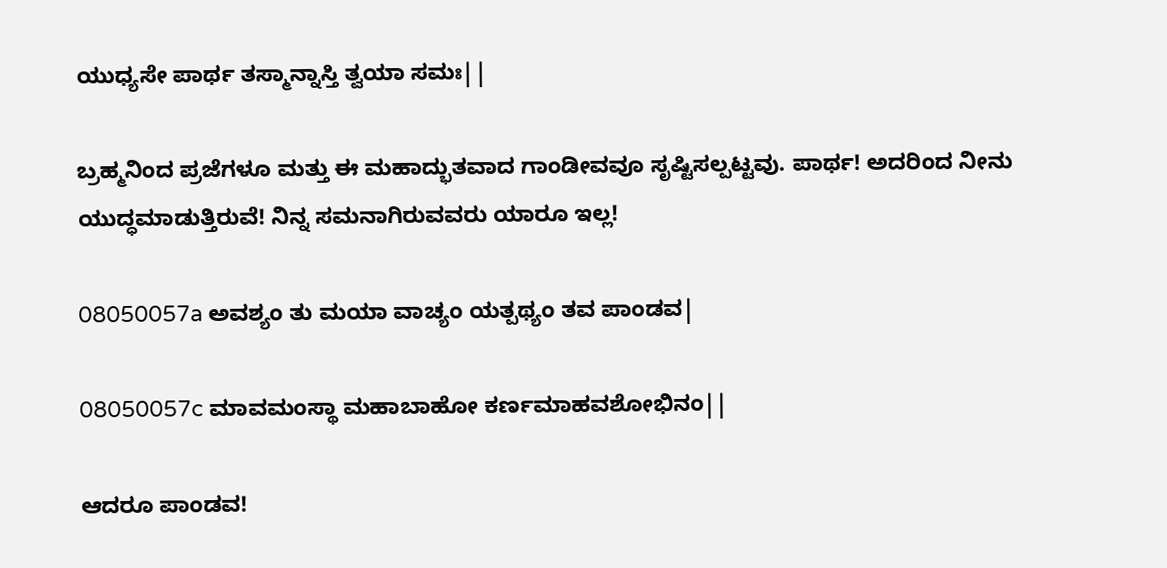ಯುಧ್ಯಸೇ ಪಾರ್ಥ ತಸ್ಮಾನ್ನಾಸ್ತಿ ತ್ವಯಾ ಸಮಃ||

ಬ್ರಹ್ಮನಿಂದ ಪ್ರಜೆಗಳೂ ಮತ್ತು ಈ ಮಹಾದ್ಭುತವಾದ ಗಾಂಡೀವವೂ ಸೃಷ್ಟಿಸಲ್ಪಟ್ಟವು. ಪಾರ್ಥ! ಅದರಿಂದ ನೀನು ಯುದ್ಧಮಾಡುತ್ತಿರುವೆ! ನಿನ್ನ ಸಮನಾಗಿರುವವರು ಯಾರೂ ಇಲ್ಲ!

08050057a ಅವಶ್ಯಂ ತು ಮಯಾ ವಾಚ್ಯಂ ಯತ್ಪಥ್ಯಂ ತವ ಪಾಂಡವ|

08050057c ಮಾವಮಂಸ್ಥಾ ಮಹಾಬಾಹೋ ಕರ್ಣಮಾಹವಶೋಭಿನಂ||

ಆದರೂ ಪಾಂಡವ!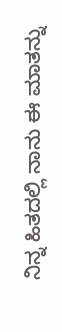ನಿನ್ನ ಹಿತದಲ್ಲಿ ನಾನು ಈ ಮಾತನ್ನು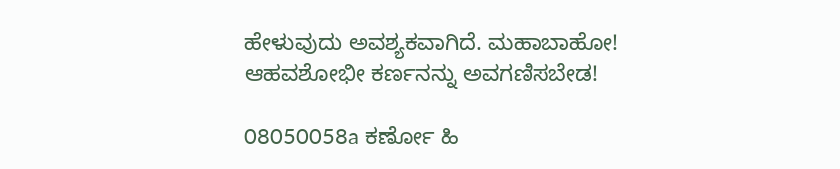ಹೇಳುವುದು ಅವಶ್ಯಕವಾಗಿದೆ. ಮಹಾಬಾಹೋ! ಆಹವಶೋಭೀ ಕರ್ಣನನ್ನು ಅವಗಣಿಸಬೇಡ!

08050058a ಕರ್ಣೋ ಹಿ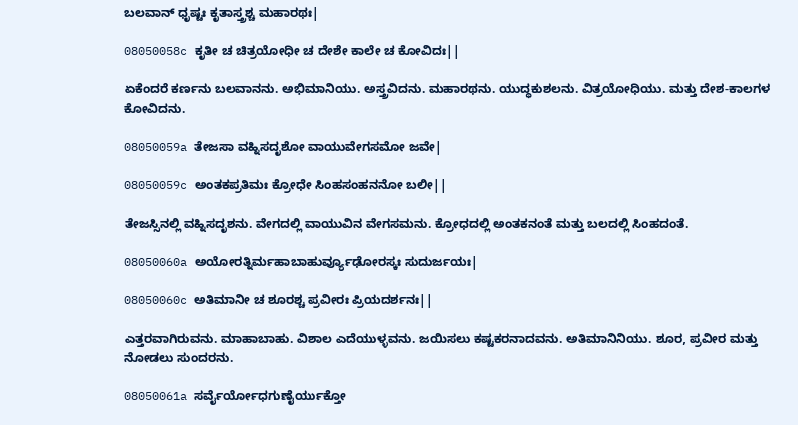ಬಲವಾನ್ ಧೃಷ್ಟಃ ಕೃತಾಸ್ತ್ರಶ್ಚ ಮಹಾರಥಃ|

08050058c ಕೃತೀ ಚ ಚಿತ್ರಯೋಧೀ ಚ ದೇಶೇ ಕಾಲೇ ಚ ಕೋವಿದಃ||

ಏಕೆಂದರೆ ಕರ್ಣನು ಬಲವಾನನು. ಅಭಿಮಾನಿಯು. ಅಸ್ತ್ರವಿದನು. ಮಹಾರಥನು. ಯುದ್ಧಕುಶಲನು. ವಿತ್ರಯೋಧಿಯು. ಮತ್ತು ದೇಶ-ಕಾಲಗಳ ಕೋವಿದನು.

08050059a ತೇಜಸಾ ವಹ್ನಿಸದೃಶೋ ವಾಯುವೇಗಸಮೋ ಜವೇ|

08050059c ಅಂತಕಪ್ರತಿಮಃ ಕ್ರೋಧೇ ಸಿಂಹಸಂಹನನೋ ಬಲೀ||

ತೇಜಸ್ಸಿನಲ್ಲಿ ವಹ್ನಿಸದೃಶನು. ವೇಗದಲ್ಲಿ ವಾಯುವಿನ ವೇಗಸಮನು. ಕ್ರೋಧದಲ್ಲಿ ಅಂತಕನಂತೆ ಮತ್ತು ಬಲದಲ್ಲಿ ಸಿಂಹದಂತೆ.

08050060a ಅಯೋರತ್ನಿರ್ಮಹಾಬಾಹುರ್ವ್ಯೂಢೋರಸ್ಕಃ ಸುದುರ್ಜಯಃ|

08050060c ಅತಿಮಾನೀ ಚ ಶೂರಶ್ಚ ಪ್ರವೀರಃ ಪ್ರಿಯದರ್ಶನಃ||

ಎತ್ತರವಾಗಿರುವನು. ಮಾಹಾಬಾಹು. ವಿಶಾಲ ಎದೆಯುಳ್ಳವನು. ಜಯಿಸಲು ಕಷ್ಟಕರನಾದವನು. ಅತಿಮಾನಿನಿಯು. ಶೂರ, ಪ್ರವೀರ ಮತ್ತು ನೋಡಲು ಸುಂದರನು.

08050061a ಸರ್ವೈರ್ಯೋಧಗುಣೈರ್ಯುಕ್ತೋ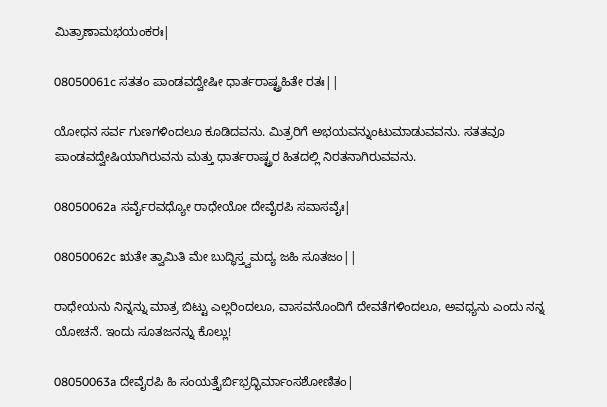ಮಿತ್ರಾಣಾಮಭಯಂಕರಃ|

08050061c ಸತತಂ ಪಾಂಡವದ್ವೇಷೀ ಧಾರ್ತರಾಷ್ಟ್ರಹಿತೇ ರತಃ||

ಯೋಧನ ಸರ್ವ ಗುಣಗಳಿಂದಲೂ ಕೂಡಿದವನು. ಮಿತ್ರರಿಗೆ ಅಭಯವನ್ನುಂಟುಮಾಡುವವನು. ಸತತವೂ ಪಾಂಡವದ್ವೇಷಿಯಾಗಿರುವನು ಮತ್ತು ಧಾರ್ತರಾಷ್ಟ್ರರ ಹಿತದಲ್ಲಿ ನಿರತನಾಗಿರುವವನು.

08050062a ಸರ್ವೈರವಧ್ಯೋ ರಾಧೇಯೋ ದೇವೈರಪಿ ಸವಾಸವೈಃ|

08050062c ಋತೇ ತ್ವಾಮಿತಿ ಮೇ ಬುದ್ಧಿಸ್ತ್ವಮದ್ಯ ಜಹಿ ಸೂತಜಂ||

ರಾಧೇಯನು ನಿನ್ನನ್ನು ಮಾತ್ರ ಬಿಟ್ಟು ಎಲ್ಲರಿಂದಲೂ, ವಾಸವನೊಂದಿಗೆ ದೇವತೆಗಳಿಂದಲೂ, ಅವಧ್ಯನು ಎಂದು ನನ್ನ ಯೋಚನೆ. ಇಂದು ಸೂತಜನನ್ನು ಕೊಲ್ಲು!

08050063a ದೇವೈರಪಿ ಹಿ ಸಂಯತ್ತೈರ್ಬಿಭ್ರದ್ಭಿರ್ಮಾಂಸಶೋಣಿತಂ|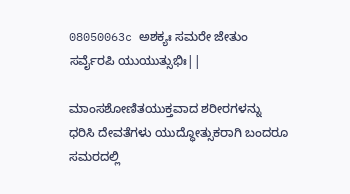08050063c ಅಶಕ್ಯಃ ಸಮರೇ ಜೇತುಂ ಸರ್ವೈರಪಿ ಯುಯುತ್ಸುಭಿಃ||

ಮಾಂಸಶೋಣಿತಯುಕ್ತವಾದ ಶರೀರಗಳನ್ನು ಧರಿಸಿ ದೇವತೆಗಳು ಯುದ್ಧೋತ್ಸುಕರಾಗಿ ಬಂದರೂ ಸಮರದಲ್ಲಿ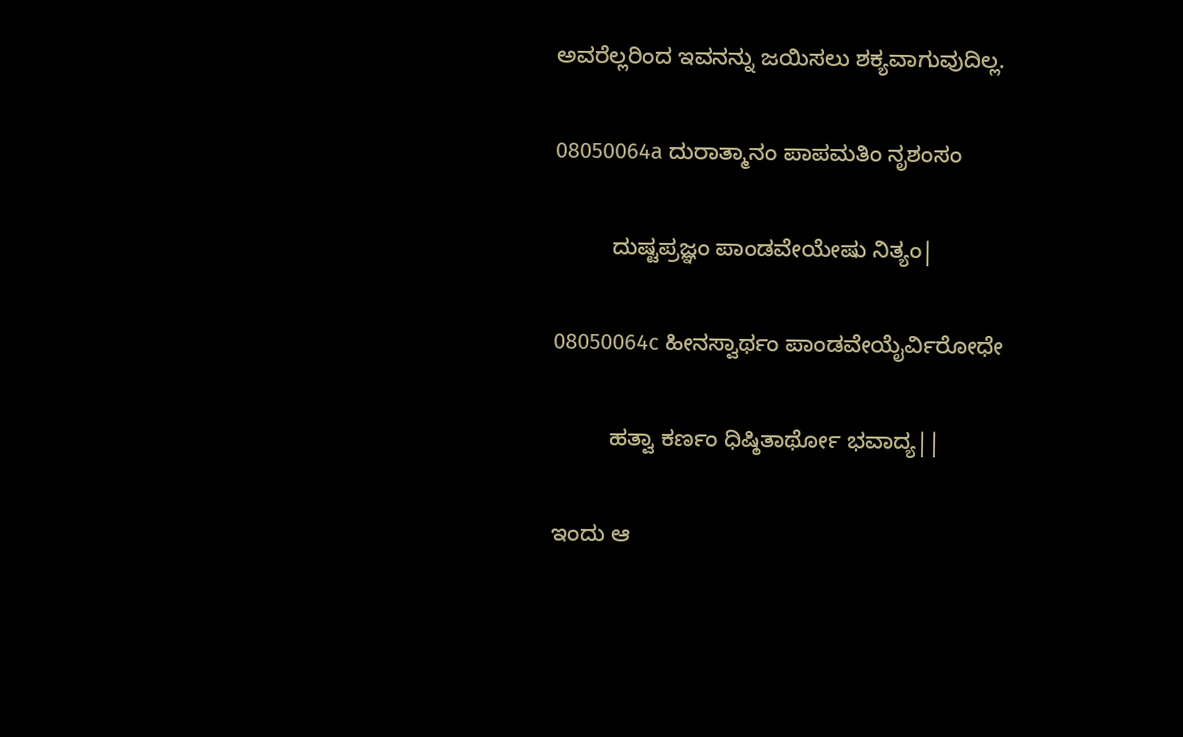ಅವರೆಲ್ಲರಿಂದ ಇವನನ್ನು ಜಯಿಸಲು ಶಕ್ಯವಾಗುವುದಿಲ್ಲ.

08050064a ದುರಾತ್ಮಾನಂ ಪಾಪಮತಿಂ ನೃಶಂಸಂ

         ದುಷ್ಟಪ್ರಜ್ಞಂ ಪಾಂಡವೇಯೇಷು ನಿತ್ಯಂ|

08050064c ಹೀನಸ್ವಾರ್ಥಂ ಪಾಂಡವೇಯೈರ್ವಿರೋಧೇ

         ಹತ್ವಾ ಕರ್ಣಂ ಧಿಷ್ಠಿತಾರ್ಥೋ ಭವಾದ್ಯ||

ಇಂದು ಆ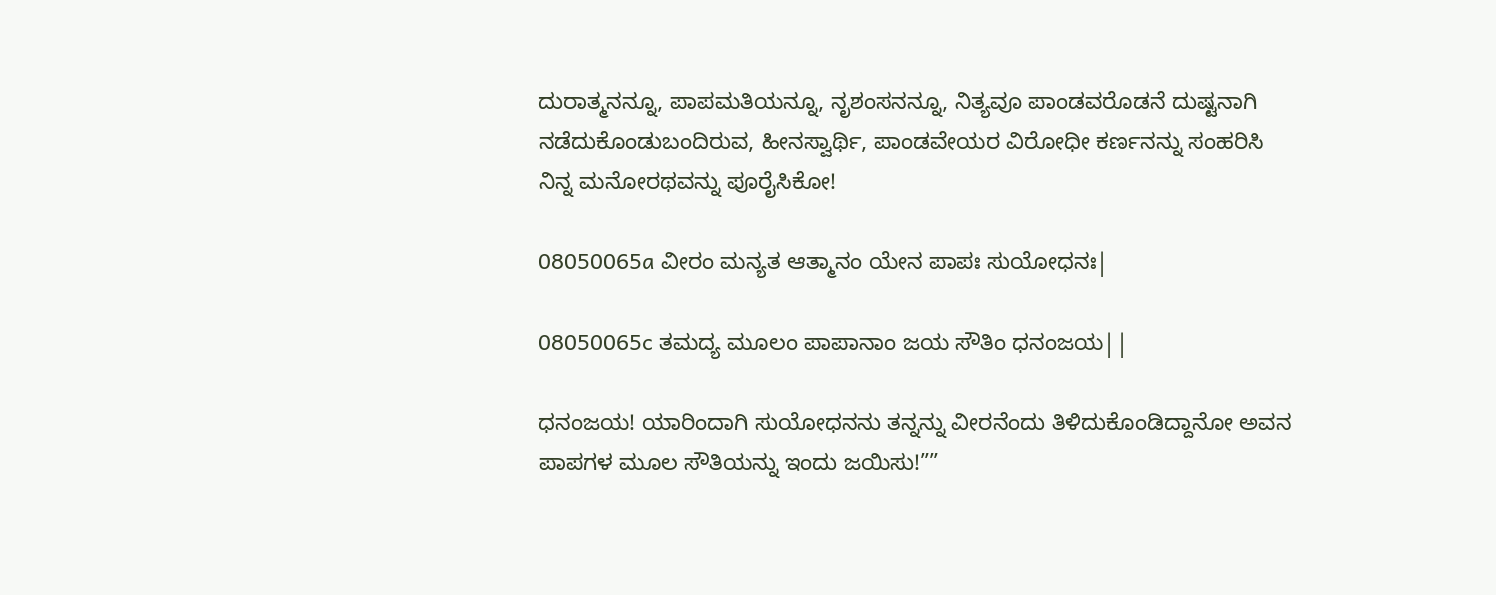ದುರಾತ್ಮನನ್ನೂ, ಪಾಪಮತಿಯನ್ನೂ, ನೃಶಂಸನನ್ನೂ, ನಿತ್ಯವೂ ಪಾಂಡವರೊಡನೆ ದುಷ್ಟನಾಗಿ ನಡೆದುಕೊಂಡುಬಂದಿರುವ, ಹೀನಸ್ವಾರ್ಥಿ, ಪಾಂಡವೇಯರ ವಿರೋಧೀ ಕರ್ಣನನ್ನು ಸಂಹರಿಸಿ ನಿನ್ನ ಮನೋರಥವನ್ನು ಪೂರೈಸಿಕೋ!

08050065a ವೀರಂ ಮನ್ಯತ ಆತ್ಮಾನಂ ಯೇನ ಪಾಪಃ ಸುಯೋಧನಃ|

08050065c ತಮದ್ಯ ಮೂಲಂ ಪಾಪಾನಾಂ ಜಯ ಸೌತಿಂ ಧನಂಜಯ||

ಧನಂಜಯ! ಯಾರಿಂದಾಗಿ ಸುಯೋಧನನು ತನ್ನನ್ನು ವೀರನೆಂದು ತಿಳಿದುಕೊಂಡಿದ್ದಾನೋ ಅವನ ಪಾಪಗಳ ಮೂಲ ಸೌತಿಯನ್ನು ಇಂದು ಜಯಿಸು!””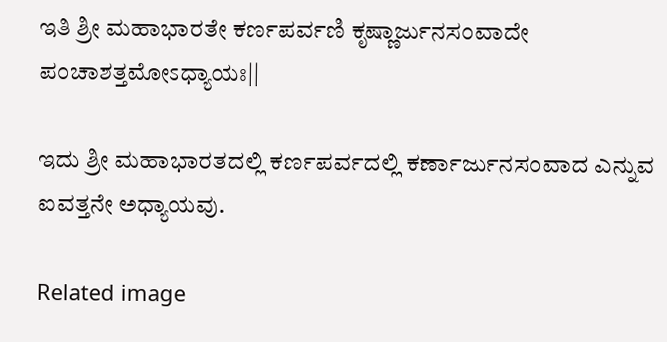ಇತಿ ಶ್ರೀ ಮಹಾಭಾರತೇ ಕರ್ಣಪರ್ವಣಿ ಕೃಷ್ಣಾರ್ಜುನಸಂವಾದೇ ಪಂಚಾಶತ್ತಮೋಽಧ್ಯಾಯಃ||

ಇದು ಶ್ರೀ ಮಹಾಭಾರತದಲ್ಲಿ ಕರ್ಣಪರ್ವದಲ್ಲಿ ಕರ್ಣಾರ್ಜುನಸಂವಾದ ಎನ್ನುವ ಐವತ್ತನೇ ಅಧ್ಯಾಯವು.

Related image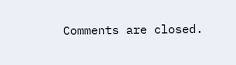Comments are closed.